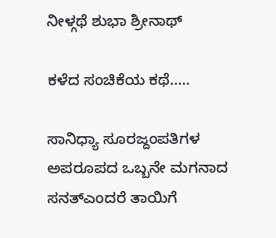ನೀಳ್ಗಥೆ ಶುಭಾ ಶ್ರೀನಾಥ್

ಕಳೆದ ಸಂಚಿಕೆಯ ಕಥೆ…..

ಸಾನಿಧ್ಯಾ ಸೂರಜ್ದಂಪತಿಗಳ ಅಪರೂಪದ ಒಬ್ಬನೇ ಮಗನಾದ ಸನತ್ಎಂದರೆ ತಾಯಿಗೆ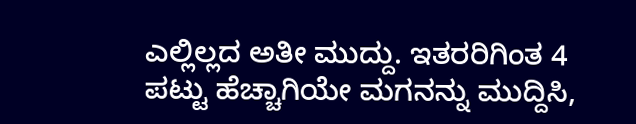ಎಲ್ಲಿಲ್ಲದ ಅತೀ ಮುದ್ದು. ಇತರರಿಗಿಂತ 4 ಪಟ್ಟು ಹೆಚ್ಚಾಗಿಯೇ ಮಗನನ್ನು ಮುದ್ದಿಸಿ,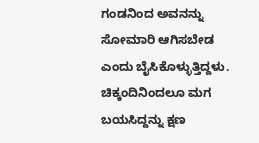ಗಂಡನಿಂದ ಅವನನ್ನು ಸೋಮಾರಿ ಆಗಿಸಬೇಡ ಎಂದು ಬೈಸಿಕೊಳ್ಳುತ್ತಿದ್ದಳು. ಚಿಕ್ಕಂದಿನಿಂದಲೂ ಮಗ ಬಯಸಿದ್ದನ್ನು ಕ್ಷಣ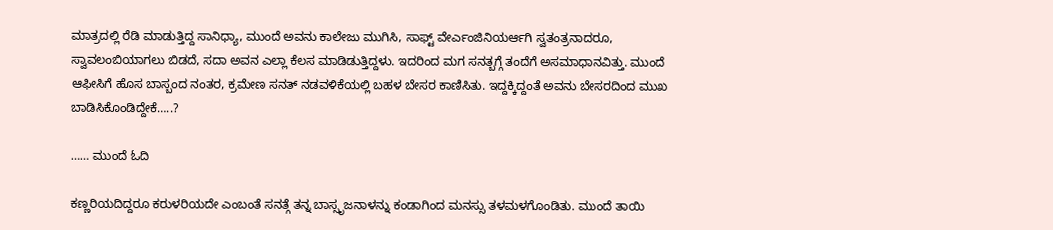ಮಾತ್ರದಲ್ಲಿ ರೆಡಿ ಮಾಡುತ್ತಿದ್ದ ಸಾನಿಧ್ಯಾ, ಮುಂದೆ ಅವನು ಕಾಲೇಜು ಮುಗಿಸಿ, ಸಾಫ್ಟ್ ವೇರ್ಎಂಜಿನಿಯರ್ಆಗಿ ಸ್ವತಂತ್ರನಾದರೂ, ಸ್ವಾವಲಂಬಿಯಾಗಲು ಬಿಡದೆ, ಸದಾ ಅವನ ಎಲ್ಲಾ ಕೆಲಸ ಮಾಡಿಡುತ್ತಿದ್ದಳು. ಇದರಿಂದ ಮಗ ಸನತ್ಬಗ್ಗೆ ತಂದೆಗೆ ಅಸಮಾಧಾನವಿತ್ತು. ಮುಂದೆ ಆಫೀಸಿಗೆ ಹೊಸ ಬಾಸ್ಬಂದ ನಂತರ, ಕ್ರಮೇಣ ಸನತ್ ನಡವಳಿಕೆಯಲ್ಲಿ ಬಹಳ ಬೇಸರ ಕಾಣಿಸಿತು. ಇದ್ದಕ್ಕಿದ್ದಂತೆ ಅವನು ಬೇಸರದಿಂದ ಮುಖ ಬಾಡಿಸಿಕೊಂಡಿದ್ದೇಕೆ…..?

…… ಮುಂದೆ ಓದಿ

ಕಣ್ಣರಿಯದಿದ್ದರೂ ಕರುಳರಿಯದೇ ಎಂಬಂತೆ ಸನತ್ಗೆ ತನ್ನ ಬಾಸ್ಸೃಜನಾಳನ್ನು ಕಂಡಾಗಿಂದ ಮನಸ್ಸು ತಳಮಳಗೊಂಡಿತು. ಮುಂದೆ ತಾಯಿ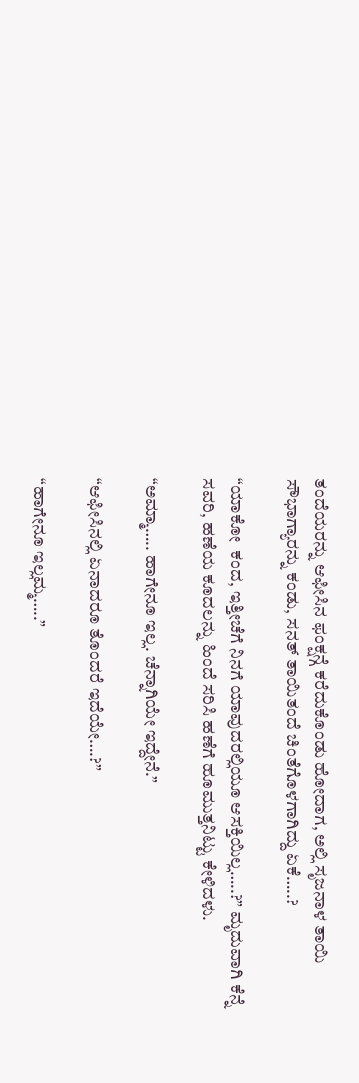ತಂದೆಯರನ್ನು ಆಫೀಸಿನ ಫಂಕ್ಷನ್ಗೆ ಕರೆದುಕೊಂಡು ಹೋದಾಗ, ಅಲ್ಲಿ ಸೃಜನಾಳ ತಾಯಿ ಸೌಭಾಗ್ಯಾರನ್ನು ಕಂಡು, ಸನತ್ ತಾಯಿತಂದೆ ಚಿಂತೆಗೊಳಗಾಗಿದ್ದು ಏಕೆ…..?

“ಯಾಕೋ  ಕಂದ, ಇತ್ತೀಚೆಗೆ ನಿನಗೆ ಯಾವುದರಲ್ಲಿಯೂ ಆಸಕ್ತಿಯಿಲ್ಲ…..?” ಮೃದುವಾಗಿ ಕೆನ್ನೆ ಸವರಿ, ಹಣೆಯ ಕೂದಲನ್ನು ಹಿಂದೆ ಸರಿಸಿ ಹಣೆಗೆ ಹೂಮುತ್ತನಿಟ್ಟು ಕೇಳಿದಳು.

“ಅಮ್ಮಾ….. ಹಾಗೇನೂ ಇಲ್ಲ. ಚೆನ್ನಾಗಿಯೇ ಇದ್ದೇನೆ.”

“ಆಫೀಸಿನಲ್ಲಿ ಏನಾದರೂ ತೊಂದರೆ ಇದೆಯೇ….?”

“ಹಾಗೇನೂ ಇಲ್ಲಮ್ಮ…..”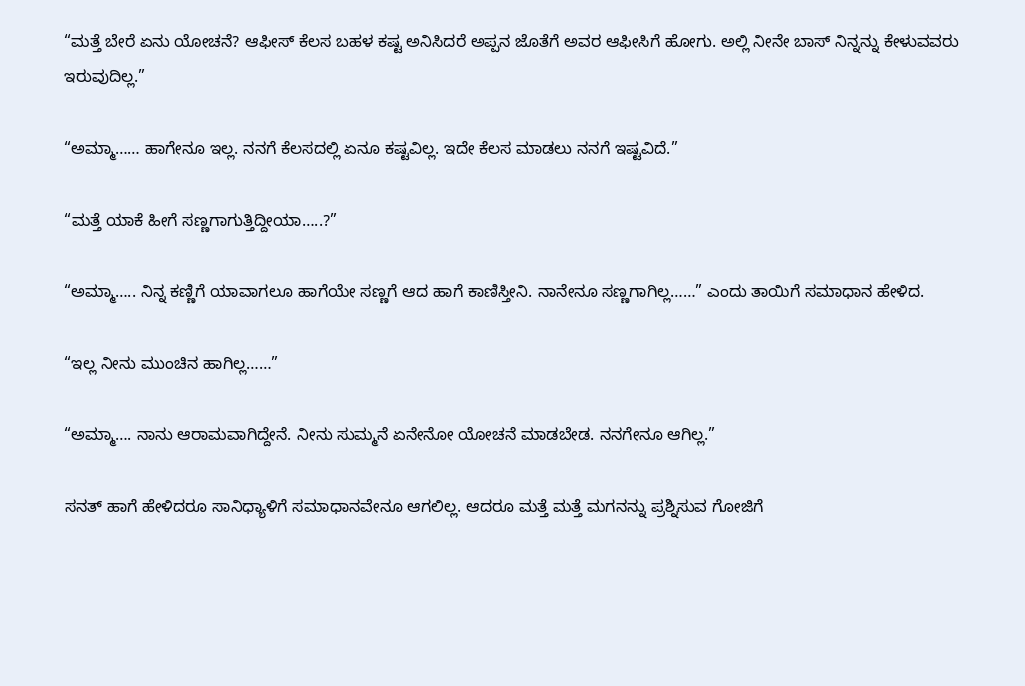“ಮತ್ತೆ ಬೇರೆ ಏನು ಯೋಚನೆ? ಆಫೀಸ್‌ ಕೆಲಸ ಬಹಳ ಕಷ್ಟ ಅನಿಸಿದರೆ ಅಪ್ಪನ ಜೊತೆಗೆ ಅವರ ಆಫೀಸಿಗೆ ಹೋಗು. ಅಲ್ಲಿ ನೀನೇ ಬಾಸ್‌ ನಿನ್ನನ್ನು ಕೇಳುವವರು ಇರುವುದಿಲ್ಲ.”

“ಅಮ್ಮಾ…… ಹಾಗೇನೂ ಇಲ್ಲ. ನನಗೆ ಕೆಲಸದಲ್ಲಿ ಏನೂ ಕಷ್ಟವಿಲ್ಲ. ಇದೇ ಕೆಲಸ ಮಾಡಲು ನನಗೆ ಇಷ್ಟವಿದೆ.”

“ಮತ್ತೆ ಯಾಕೆ ಹೀಗೆ ಸಣ್ಣಗಾಗುತ್ತಿದ್ದೀಯಾ…..?”

“ಅಮ್ಮಾ….. ನಿನ್ನ ಕಣ್ಣಿಗೆ ಯಾವಾಗಲೂ ಹಾಗೆಯೇ ಸಣ್ಣಗೆ ಆದ ಹಾಗೆ ಕಾಣಿಸ್ತೀನಿ. ನಾನೇನೂ ಸಣ್ಣಗಾಗಿಲ್ಲ……” ಎಂದು ತಾಯಿಗೆ ಸಮಾಧಾನ ಹೇಳಿದ.

“ಇಲ್ಲ ನೀನು ಮುಂಚಿನ ಹಾಗಿಲ್ಲ……”

“ಅಮ್ಮಾ…. ನಾನು ಆರಾಮವಾಗಿದ್ದೇನೆ. ನೀನು ಸುಮ್ಮನೆ ಏನೇನೋ ಯೋಚನೆ ಮಾಡಬೇಡ. ನನಗೇನೂ ಆಗಿಲ್ಲ.”

ಸನತ್‌ ಹಾಗೆ ಹೇಳಿದರೂ ಸಾನಿಧ್ಯಾಳಿಗೆ ಸಮಾಧಾನವೇನೂ ಆಗಲಿಲ್ಲ. ಆದರೂ ಮತ್ತೆ ಮತ್ತೆ ಮಗನನ್ನು ಪ್ರಶ್ನಿಸುವ ಗೋಜಿಗೆ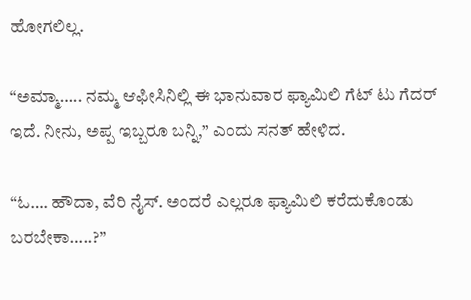ಹೋಗಲಿಲ್ಲ.

“ಅಮ್ಮಾ….. ನಮ್ಮ ಆಫೀಸಿನಿಲ್ಲಿ ಈ ಭಾನುವಾರ ಫ್ಯಾಮಿಲಿ ಗೆಟ್‌ ಟು ಗೆದರ್‌ ಇದೆ. ನೀನು, ಅಪ್ಪ ಇಬ್ಬರೂ ಬನ್ನಿ,” ಎಂದು ಸನತ್‌ ಹೇಳಿದ.

“ಓ…. ಹೌದಾ, ವೆರಿ ನೈಸ್‌. ಅಂದರೆ ಎಲ್ಲರೂ ಫ್ಯಾಮಿಲಿ ಕರೆದುಕೊಂಡು ಬರಬೇಕಾ…..?”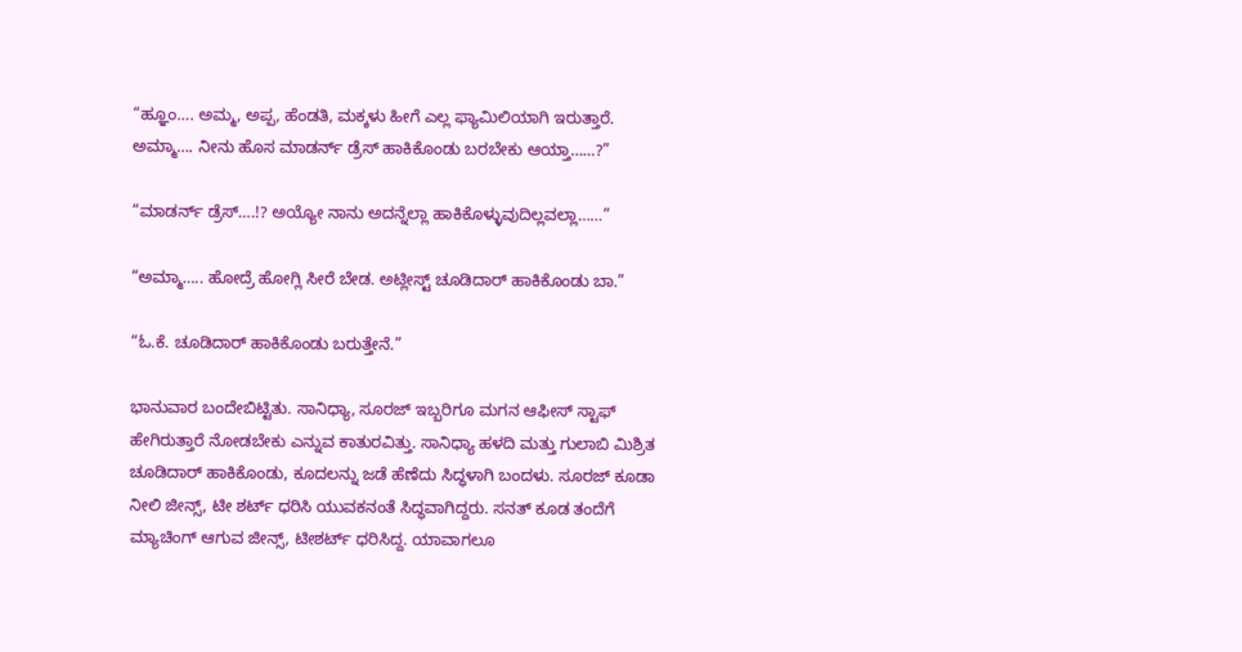“ಹ್ಞೂಂ…. ಅಮ್ಮ, ಅಪ್ಪ, ಹೆಂಡತಿ, ಮಕ್ಕಳು ಹೀಗೆ ಎಲ್ಲ ಫ್ಯಾಮಿಲಿಯಾಗಿ ಇರುತ್ತಾರೆ. ಅಮ್ಮಾ…. ನೀನು ಹೊಸ ಮಾಡರ್ನ್ ಡ್ರೆಸ್‌ ಹಾಕಿಕೊಂಡು ಬರಬೇಕು ಆಯ್ತಾ……?”

“ಮಾಡರ್ನ್‌ ಡ್ರೆಸ್‌….!? ಅಯ್ಯೋ ನಾನು ಅದನ್ನೆಲ್ಲಾ ಹಾಕಿಕೊಳ್ಳುವುದಿಲ್ಲವಲ್ಲಾ……”

“ಅಮ್ಮಾ….. ಹೋದ್ರೆ ಹೋಗ್ಲಿ ಸೀರೆ ಬೇಡ. ಅಟ್ಲೀಸ್ಟ್ ಚೂಡಿದಾರ್‌ ಹಾಕಿಕೊಂಡು ಬಾ.”

“ಓ.ಕೆ. ಚೂಡಿದಾರ್‌ ಹಾಕಿಕೊಂಡು ಬರುತ್ತೇನೆ.”

ಭಾನುವಾರ ಬಂದೇಬಿಟ್ಟಿತು. ಸಾನಿಧ್ಯಾ, ಸೂರಜ್‌ ಇಬ್ಬರಿಗೂ ಮಗನ ಆಫೀಸ್‌ ಸ್ಟಾಫ್‌ ಹೇಗಿರುತ್ತಾರೆ ನೋಡಬೇಕು ಎನ್ನುವ ಕಾತುರವಿತ್ತು. ಸಾನಿಧ್ಯಾ ಹಳದಿ ಮತ್ತು ಗುಲಾಬಿ ಮಿಶ್ರಿತ ಚೂಡಿದಾರ್‌ ಹಾಕಿಕೊಂಡು, ಕೂದಲನ್ನು ಜಡೆ ಹೆಣೆದು ಸಿದ್ಧಳಾಗಿ ಬಂದಳು. ಸೂರಜ್‌ ಕೂಡಾ ನೀಲಿ ಜೀನ್ಸ್, ಟೀ ಶರ್ಟ್‌ ಧರಿಸಿ ಯುವಕನಂತೆ ಸಿದ್ಧವಾಗಿದ್ದರು. ಸನತ್‌ ಕೂಡ ತಂದೆಗೆ ಮ್ಯಾಚಿಂಗ್ ಆಗುವ ಜೀನ್ಸ್, ಟೀಶರ್ಟ್‌ ಧರಿಸಿದ್ದ. ಯಾವಾಗಲೂ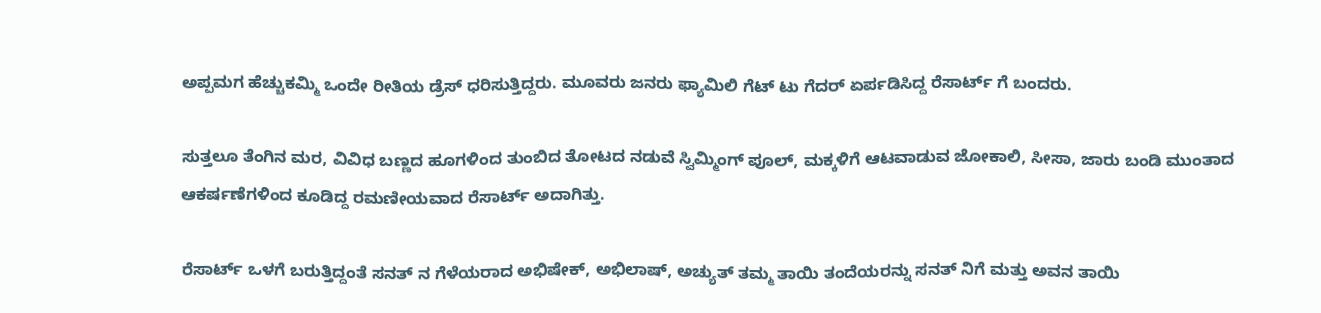ಅಪ್ಪಮಗ ಹೆಚ್ಚುಕಮ್ಮಿ ಒಂದೇ ರೀತಿಯ ಡ್ರೆಸ್‌ ಧರಿಸುತ್ತಿದ್ದರು. ಮೂವರು ಜನರು ಫ್ಯಾಮಿಲಿ ಗೆಟ್‌ ಟು ಗೆದರ್‌ ಏರ್ಪಡಿಸಿದ್ದ ರೆಸಾರ್ಟ್‌ ಗೆ ಬಂದರು.

ಸುತ್ತಲೂ ತೆಂಗಿನ ಮರ, ವಿವಿಧ ಬಣ್ಣದ ಹೂಗಳಿಂದ ತುಂಬಿದ ತೋಟದ ನಡುವೆ ಸ್ವಿಮ್ಮಿಂಗ್‌ ಪೂಲ್‌, ಮಕ್ಕಳಿಗೆ ಆಟವಾಡುವ ಜೋಕಾಲಿ, ಸೀಸಾ, ಜಾರು ಬಂಡಿ ಮುಂತಾದ ಆಕರ್ಷಣೆಗಳಿಂದ ಕೂಡಿದ್ದ ರಮಣೀಯವಾದ ರೆಸಾರ್ಟ್‌ ಅದಾಗಿತ್ತು.

ರೆಸಾರ್ಟ್‌ ಒಳಗೆ ಬರುತ್ತಿದ್ದಂತೆ ಸನತ್‌ ನ ಗೆಳೆಯರಾದ ಅಭಿಷೇಕ್‌, ಅಭಿಲಾಷ್‌, ಅಚ್ಯುತ್‌ ತಮ್ಮ ತಾಯಿ ತಂದೆಯರನ್ನು ಸನತ್ ನಿಗೆ ಮತ್ತು ಅವನ ತಾಯಿ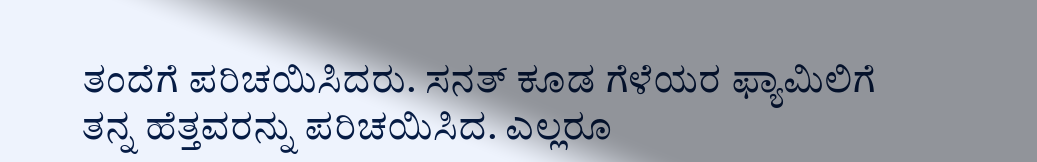ತಂದೆಗೆ ಪರಿಚಯಿಸಿದರು. ಸನತ್‌ ಕೂಡ ಗೆಳೆಯರ ಫ್ಯಾಮಿಲಿಗೆ ತನ್ನ ಹೆತ್ತವರನ್ನು ಪರಿಚಯಿಸಿದ. ಎಲ್ಲರೂ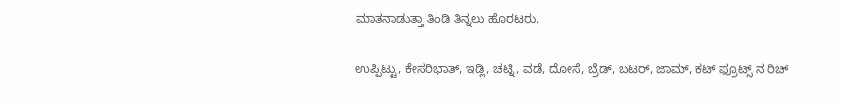ಮಾತನಾಡುತ್ತಾ ತಿಂಡಿ ತಿನ್ನಲು ಹೊರಟರು.

ಉಪ್ಪಿಟ್ಟು, ಕೇಸರಿಭಾತ್‌, ಇಡ್ಲಿ, ಚಟ್ನಿ, ವಡೆ, ದೋಸೆ, ಬ್ರೆಡ್‌, ಬಟರ್‌, ಜಾಮ್, ಕಟ್‌ ಫ್ರೂಟ್ಸ್ ನ ರಿಚ್‌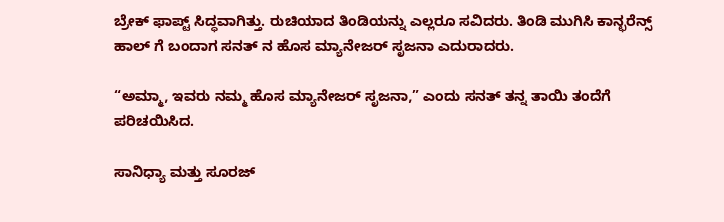ಬ್ರೇಕ್‌ ಫಾಪ್ಟ್ ಸಿದ್ಧವಾಗಿತ್ತು. ರುಚಿಯಾದ ತಿಂಡಿಯನ್ನು ಎಲ್ಲರೂ ಸವಿದರು. ತಿಂಡಿ ಮುಗಿಸಿ ಕಾನ್ಛರೆನ್ಸ್ ಹಾಲ್ ‌ಗೆ ಬಂದಾಗ ಸನತ್‌ ನ ಹೊಸ ಮ್ಯಾನೇಜರ್‌ ಸೃಜನಾ ಎದುರಾದರು.

“ಅಮ್ಮಾ, ಇವರು ನಮ್ಮ ಹೊಸ ಮ್ಯಾನೇಜರ್‌ ಸೃಜನಾ,” ಎಂದು ಸನತ್‌ ತನ್ನ ತಾಯಿ ತಂದೆಗೆ ಪರಿಚಯಿಸಿದ.

ಸಾನಿಧ್ಯಾ ಮತ್ತು ಸೂರಜ್‌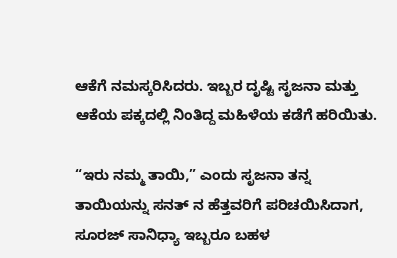ಆಕೆಗೆ ನಮಸ್ಕರಿಸಿದರು. ಇಬ್ಬರ ದೃಷ್ಟಿ ಸೃಜನಾ ಮತ್ತು ಆಕೆಯ ಪಕ್ಕದಲ್ಲಿ ನಿಂತಿದ್ದ ಮಹಿಳೆಯ ಕಡೆಗೆ ಹರಿಯಿತು.

“ಇರು ನಮ್ಮ ತಾಯಿ,” ಎಂದು ಸೃಜನಾ ತನ್ನ ತಾಯಿಯನ್ನು ಸನತ್‌ ನ ಹೆತ್ತವರಿಗೆ ಪರಿಚಯಿಸಿದಾಗ, ಸೂರಜ್‌ ಸಾನಿಧ್ಯಾ ಇಬ್ಬರೂ ಬಹಳ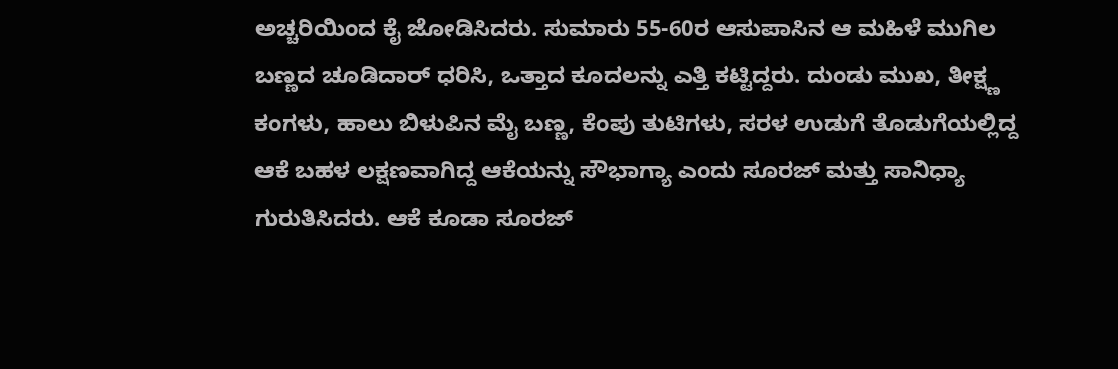ಅಚ್ಚರಿಯಿಂದ ಕೈ ಜೋಡಿಸಿದರು. ಸುಮಾರು 55-60ರ ಆಸುಪಾಸಿನ ಆ ಮಹಿಳೆ ಮುಗಿಲ ಬಣ್ಣದ ಚೂಡಿದಾರ್ ಧರಿಸಿ, ಒತ್ತಾದ ಕೂದಲನ್ನು ಎತ್ತಿ ಕಟ್ಟಿದ್ದರು. ದುಂಡು ಮುಖ, ತೀಕ್ಷ್ಣ ಕಂಗಳು, ಹಾಲು ಬಿಳುಪಿನ ಮೈ ಬಣ್ಣ, ಕೆಂಪು ತುಟಿಗಳು, ಸರಳ ಉಡುಗೆ ತೊಡುಗೆಯಲ್ಲಿದ್ದ ಆಕೆ ಬಹಳ ಲಕ್ಷಣವಾಗಿದ್ದ ಆಕೆಯನ್ನು ಸೌಭಾಗ್ಯಾ ಎಂದು ಸೂರಜ್‌ ಮತ್ತು ಸಾನಿಧ್ಯಾ ಗುರುತಿಸಿದರು. ಆಕೆ ಕೂಡಾ ಸೂರಜ್‌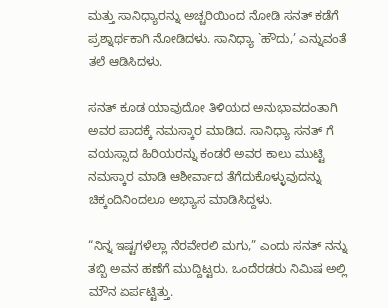ಮತ್ತು ಸಾನಿಧ್ಯಾರನ್ನು ಅಚ್ಚರಿಯಿಂದ ನೋಡಿ ಸನತ್‌ ಕಡೆಗೆ ಪ್ರಶ್ನಾರ್ಥಕಾಗಿ ನೋಡಿದಳು. ಸಾನಿಧ್ಯಾ `ಹೌದು,’ ಎನ್ನುವಂತೆ ತಲೆ ಆಡಿಸಿದಳು.

ಸನತ್‌ ಕೂಡ ಯಾವುದೋ ತಿಳಿಯದ ಅನುಭಾವದಂತಾಗಿ ಅವರ ಪಾದಕ್ಕೆ ನಮಸ್ಕಾರ ಮಾಡಿದ. ಸಾನಿಧ್ಯಾ ಸನತ್‌ ಗೆ ವಯಸ್ಸಾದ ಹಿರಿಯರನ್ನು ಕಂಡರೆ ಅವರ ಕಾಲು ಮುಟ್ಟಿ ನಮಸ್ಕಾರ ಮಾಡಿ ಆಶೀರ್ವಾದ ತೆಗೆದುಕೊಳ್ಳುವುದನ್ನು ಚಿಕ್ಕಂದಿನಿಂದಲೂ ಅಭ್ಯಾಸ ಮಾಡಿಸಿದ್ದಳು.

“ನಿನ್ನ ಇಷ್ಟಗಳೆಲ್ಲಾ ನೆರವೇರಲಿ ಮಗು,” ಎಂದು ಸನತ್‌ ನನ್ನು ತಬ್ಬಿ ಅವನ ಹಣೆಗೆ ಮುದ್ದಿಟ್ಟರು. ಒಂದೆರಡರು ನಿಮಿಷ ಅಲ್ಲಿ ಮೌನ ಏರ್ಪಟ್ಟಿತ್ತು.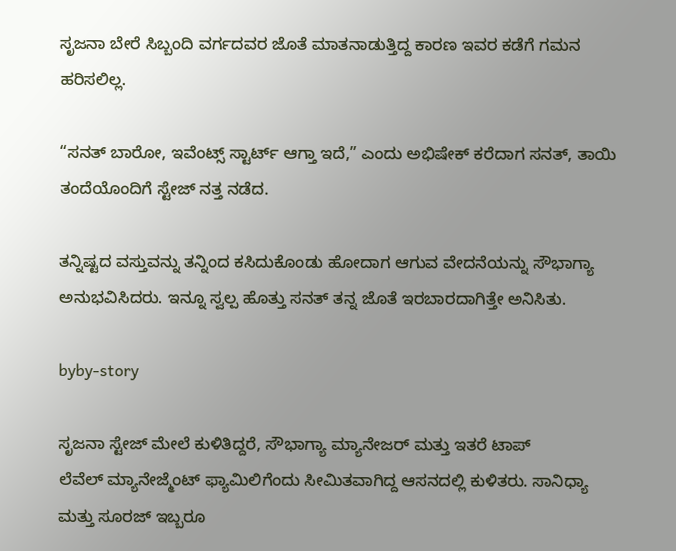ಸೃಜನಾ ಬೇರೆ ಸಿಬ್ಬಂದಿ ವರ್ಗದವರ ಜೊತೆ ಮಾತನಾಡುತ್ತಿದ್ದ ಕಾರಣ ಇವರ ಕಡೆಗೆ ಗಮನ ಹರಿಸಲಿಲ್ಲ.

“ಸನತ್‌ ಬಾರೋ, ಇವೆಂಟ್ಸ್ ಸ್ಟಾರ್ಟ್‌ ಆಗ್ತಾ ಇದೆ,” ಎಂದು ಅಭಿಷೇಕ್‌ ಕರೆದಾಗ ಸನತ್‌, ತಾಯಿ ತಂದೆಯೊಂದಿಗೆ ಸ್ಟೇಜ್‌ ನತ್ತ ನಡೆದ.

ತನ್ನಿಷ್ಟದ ವಸ್ತುವನ್ನು ತನ್ನಿಂದ ಕಸಿದುಕೊಂಡು ಹೋದಾಗ ಆಗುವ ವೇದನೆಯನ್ನು ಸೌಭಾಗ್ಯಾ ಅನುಭವಿಸಿದರು. ಇನ್ನೂ ಸ್ವಲ್ಪ ಹೊತ್ತು ಸನತ್‌ ತನ್ನ ಜೊತೆ ಇರಬಾರದಾಗಿತ್ತೇ ಅನಿಸಿತು.

byby-story

ಸೃಜನಾ ಸ್ಟೇಜ್‌ ಮೇಲೆ ಕುಳಿತಿದ್ದರೆ, ಸೌಭಾಗ್ಯಾ ಮ್ಯಾನೇಜರ್‌ ಮತ್ತು ಇತರೆ ಟಾಪ್‌ ಲೆವೆಲ್ ‌ಮ್ಯಾನೇಜ್ಮೆಂಟ್‌ ಫ್ಯಾಮಿಲಿಗೆಂದು ಸೀಮಿತವಾಗಿದ್ದ ಆಸನದಲ್ಲಿ ಕುಳಿತರು. ಸಾನಿಧ್ಯಾ ಮತ್ತು ಸೂರಜ್‌ ಇಬ್ಬರೂ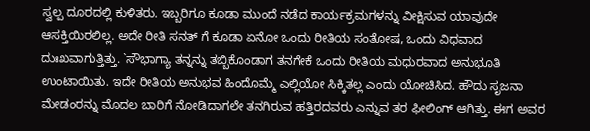ಸ್ವಲ್ಪ ದೂರದಲ್ಲಿ ಕುಳಿತರು. ಇಬ್ಬರಿಗೂ ಕೂಡಾ ಮುಂದೆ ನಡೆದ ಕಾರ್ಯಕ್ರಮಗಳನ್ನು ವೀಕ್ಷಿಸುವ ಯಾವುದೇ ಆಸಕ್ತಿಯಿರಲಿಲ್ಲ. ಅದೇ ರೀತಿ ಸನತ್‌ ಗೆ ಕೂಡಾ ಏನೋ ಒಂದು ರೀತಿಯ ಸಂತೋಷ, ಒಂದು ವಿಧವಾದ ದುಃಖವಾಗುತ್ತಿತ್ತು. `ಸೌಭಾಗ್ಯಾ ತನ್ನನ್ನು ತಬ್ಬಿಕೊಂಡಾಗ ತನಗೇಕೆ ಒಂದು ರೀತಿಯ ಮಧುರವಾದ ಅನುಭೂತಿ ಉಂಟಾಯಿತು. ಇದೇ ರೀತಿಯ ಅನುಭವ ಹಿಂದೊಮ್ಮೆ ಎಲ್ಲಿಯೋ ಸಿಕ್ಕಿತಲ್ಲ ಎಂದು ಯೋಚಿಸಿದ. ಹೌದು ಸೃಜನಾ ಮೇಡಂರನ್ನು ಮೊದಲ ಬಾರಿಗೆ ನೋಡಿದಾಗಲೇ ತನಗಿರುವ ಹತ್ತಿರದವರು ಎನ್ನುವ ತರ ಫೀಲಿಂಗ್‌ ಆಗಿತ್ತು. ಈಗ ಅವರ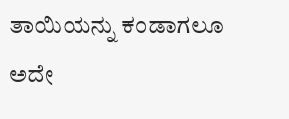ತಾಯಿಯನ್ನು ಕಂಡಾಗಲೂ ಅದೇ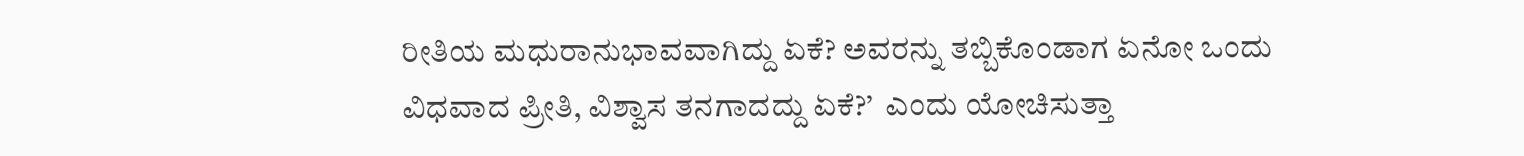ರೀತಿಯ ಮಧುರಾನುಭಾವವಾಗಿದ್ದು ಏಕೆ? ಅವರನ್ನು ತಬ್ಬಿಕೊಂಡಾಗ ಏನೋ ಒಂದು ವಿಧವಾದ ಪ್ರೀತಿ, ವಿಶ್ವಾಸ ತನಗಾದದ್ದು ಏಕೆ?’  ಎಂದು ಯೋಚಿಸುತ್ತಾ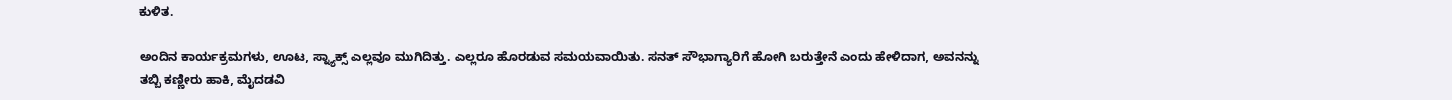ಕುಳಿತ.

ಅಂದಿನ ಕಾರ್ಯಕ್ರಮಗಳು, ಊಟ, ಸ್ನ್ಯಾಕ್ಸ್ ಎಲ್ಲವೂ ಮುಗಿದಿತ್ತು. ಎಲ್ಲರೂ ಹೊರಡುವ ಸಮಯವಾಯಿತು. ಸನತ್ ಸೌಭಾಗ್ಯಾರಿಗೆ ಹೋಗಿ ಬರುತ್ತೇನೆ ಎಂದು ಹೇಳಿದಾಗ, ಅವನನ್ನು ತಬ್ಬಿ ಕಣ್ಣೀರು ಹಾಕಿ, ಮೈದಡವಿ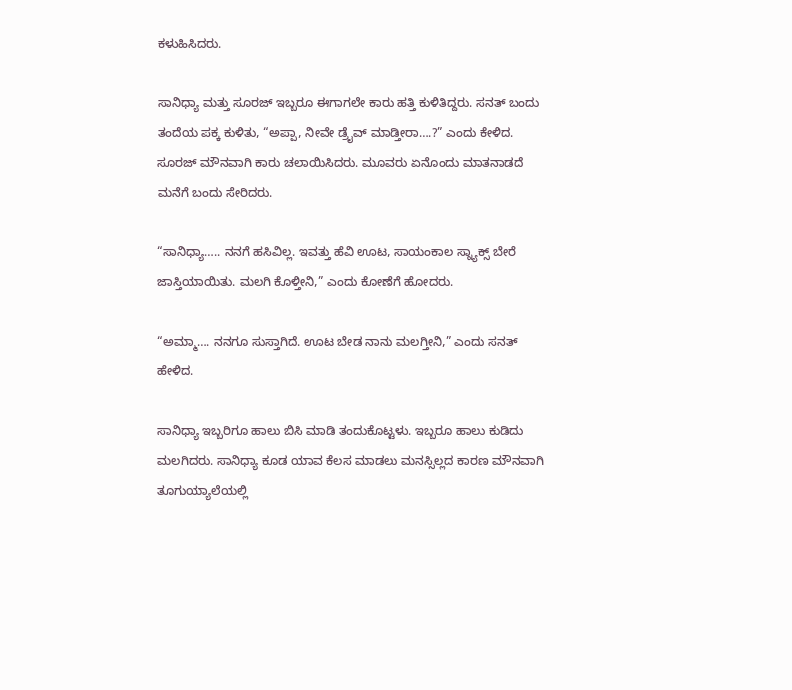ಕಳುಹಿಸಿದರು.

ಸಾನಿಧ್ಯಾ ಮತ್ತು ಸೂರಜ್‌ ಇಬ್ಬರೂ ಈಗಾಗಲೇ ಕಾರು ಹತ್ತಿ ಕುಳಿತಿದ್ದರು. ಸನತ್‌ ಬಂದು ತಂದೆಯ ಪಕ್ಕ ಕುಳಿತು, “ಅಪ್ಪಾ, ನೀವೇ ಡ್ರೈವ್ ‌ಮಾಡ್ತೀರಾ….?” ಎಂದು ಕೇಳಿದ. ಸೂರಜ್‌ ಮೌನವಾಗಿ ಕಾರು ಚಲಾಯಿಸಿದರು. ಮೂವರು ಏನೊಂದು ಮಾತನಾಡದೆ ಮನೆಗೆ ಬಂದು ಸೇರಿದರು.

“ಸಾನಿಧ್ಯಾ….. ನನಗೆ ಹಸಿವಿಲ್ಲ. ಇವತ್ತು ಹೆವಿ ಊಟ, ಸಾಯಂಕಾಲ ಸ್ನ್ಯಾಕ್ಸ್ ಬೇರೆ ಜಾಸ್ತಿಯಾಯಿತು. ಮಲಗಿ ಕೊಳ್ತೀನಿ,” ಎಂದು ಕೋಣೆಗೆ ಹೋದರು.

“ಅಮ್ಮಾ…. ನನಗೂ ಸುಸ್ತಾಗಿದೆ. ಊಟ ಬೇಡ ನಾನು ಮಲಗ್ತೀನಿ,” ಎಂದು ಸನತ್‌ ಹೇಳಿದ.

ಸಾನಿಧ್ಯಾ ಇಬ್ಬರಿಗೂ ಹಾಲು ಬಿಸಿ ಮಾಡಿ ತಂದುಕೊಟ್ಟಳು. ಇಬ್ಬರೂ ಹಾಲು ಕುಡಿದು ಮಲಗಿದರು. ಸಾನಿಧ್ಯಾ ಕೂಡ ಯಾವ ಕೆಲಸ ಮಾಡಲು ಮನಸ್ಸಿಲ್ಲದ ಕಾರಣ ಮೌನವಾಗಿ ತೂಗುಯ್ಯಾಲೆಯಲ್ಲಿ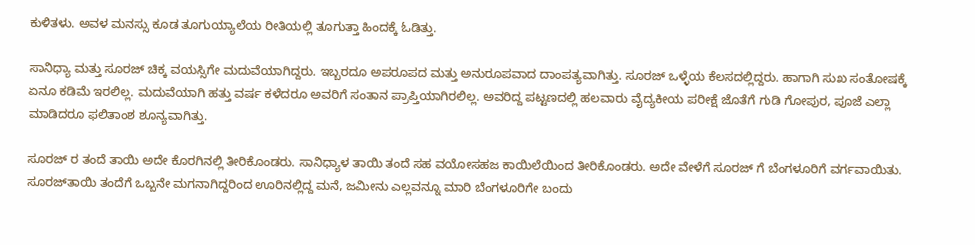ಕುಳಿತಳು. ಅವಳ ಮನಸ್ಸು ಕೂಡ ತೂಗುಯ್ಯಾಲೆಯ ರೀತಿಯಲ್ಲಿ ತೂಗುತ್ತಾ ಹಿಂದಕ್ಕೆ ಓಡಿತ್ತು.

ಸಾನಿಧ್ಯಾ ಮತ್ತು ಸೂರಜ್‌ ಚಿಕ್ಕ ವಯಸ್ಸಿಗೇ ಮದುವೆಯಾಗಿದ್ದರು. ಇಬ್ಬರದೂ ಅಪರೂಪದ ಮತ್ತು ಅನುರೂಪವಾದ ದಾಂಪತ್ಯವಾಗಿತ್ತು. ಸೂರಜ್‌ ಒಳ್ಳೆಯ ಕೆಲಸದಲ್ಲಿದ್ದರು. ಹಾಗಾಗಿ ಸುಖ ಸಂತೋಷಕ್ಕೆ ಏನೂ ಕಡಿಮೆ ಇರಲಿಲ್ಲ. ಮದುವೆಯಾಗಿ ಹತ್ತು ವರ್ಷ ಕಳೆದರೂ ಅವರಿಗೆ ಸಂತಾನ ಪ್ರಾಪ್ತಿಯಾಗಿರಲಿಲ್ಲ. ಅವರಿದ್ದ ಪಟ್ಟಣದಲ್ಲಿ ಹಲವಾರು ವೈದ್ಯಕೀಯ ಪರೀಕ್ಷೆ ಜೊತೆಗೆ ಗುಡಿ ಗೋಪುರ, ಪೂಜೆ ಎಲ್ಲಾ ಮಾಡಿದರೂ ಫಲಿತಾಂಶ ಶೂನ್ಯವಾಗಿತ್ತು.

ಸೂರಜ್‌ ರ ತಂದೆ ತಾಯಿ ಅದೇ ಕೊರಗಿನಲ್ಲಿ ತೀರಿಕೊಂಡರು. ಸಾನಿಧ್ಯಾಳ ತಾಯಿ ತಂದೆ ಸಹ ವಯೋಸಹಜ ಕಾಯಿಲೆಯಿಂದ ತೀರಿಕೊಂಡರು. ಅದೇ ವೇಳೆಗೆ ಸೂರಜ್‌ ಗೆ ಬೆಂಗಳೂರಿಗೆ ವರ್ಗವಾಯಿತು. ಸೂರಜ್‌ತಾಯಿ ತಂದೆಗೆ ಒಬ್ಬನೇ ಮಗನಾಗಿದ್ದರಿಂದ ಊರಿನಲ್ಲಿದ್ದ ಮನೆ, ಜಮೀನು ಎಲ್ಲವನ್ನೂ ಮಾರಿ ಬೆಂಗಳೂರಿಗೇ ಬಂದು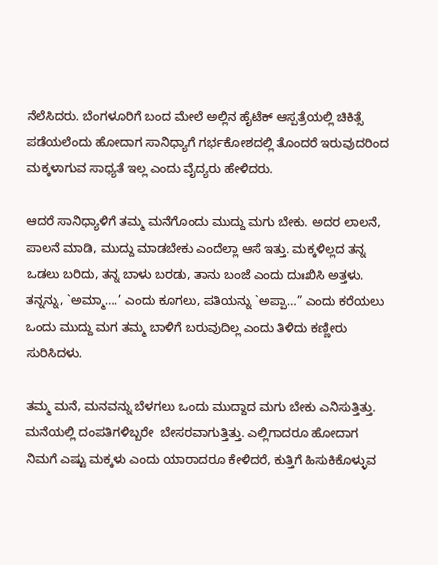ನೆಲೆಸಿದರು. ಬೆಂಗಳೂರಿಗೆ ಬಂದ ಮೇಲೆ ಅಲ್ಲಿನ ಹೈಟೆಕ್‌ ಆಸ್ಪತ್ರೆಯಲ್ಲಿ ಚಿಕಿತ್ಸೆ ಪಡೆಯಲೆಂದು ಹೋದಾಗ ಸಾನಿಧ್ಯಾಗೆ ಗರ್ಭಕೋಶದಲ್ಲಿ ತೊಂದರೆ ಇರುವುದರಿಂದ ಮಕ್ಕಳಾಗುವ ಸಾಧ್ಯತೆ ಇಲ್ಲ ಎಂದು ವೈದ್ಯರು ಹೇಳಿದರು.

ಆದರೆ ಸಾನಿಧ್ಯಾಳಿಗೆ ತಮ್ಮ ಮನೆಗೊಂದು ಮುದ್ದು ಮಗು ಬೇಕು. ಅದರ ಲಾಲನೆ, ಪಾಲನೆ ಮಾಡಿ, ಮುದ್ದು ಮಾಡಬೇಕು ಎಂದೆಲ್ಲಾ ಆಸೆ ಇತ್ತು. ಮಕ್ಕಳಿಲ್ಲದ ತನ್ನ ಒಡಲು ಬರಿದು, ತನ್ನ ಬಾಳು ಬರಡು, ತಾನು ಬಂಜೆ ಎಂದು ದುಃಖಿಸಿ ಅತ್ತಳು. ತನ್ನನ್ನು, `ಅಮ್ಮಾ….’ ಎಂದು ಕೂಗಲು, ಪತಿಯನ್ನು `ಅಪ್ಪಾ…” ಎಂದು ಕರೆಯಲು ಒಂದು ಮುದ್ದು ಮಗ ತಮ್ಮ ಬಾಳಿಗೆ ಬರುವುದಿಲ್ಲ ಎಂದು ತಿಳಿದು ಕಣ್ಣೀರು ಸುರಿಸಿದಳು.

ತಮ್ಮ ಮನೆ, ಮನವನ್ನು ಬೆಳಗಲು ಒಂದು ಮುದ್ದಾದ ಮಗು ಬೇಕು ಎನಿಸುತ್ತಿತ್ತು. ಮನೆಯಲ್ಲಿ ದಂಪತಿಗಳಿಬ್ಬರೇ  ಬೇಸರವಾಗುತ್ತಿತ್ತು. ಎಲ್ಲಿಗಾದರೂ ಹೋದಾಗ ನಿಮಗೆ ಎಷ್ಟು ಮಕ್ಕಳು ಎಂದು ಯಾರಾದರೂ ಕೇಳಿದರೆ, ಕುತ್ತಿಗೆ ಹಿಸುಕಿಕೊಳ್ಳುವ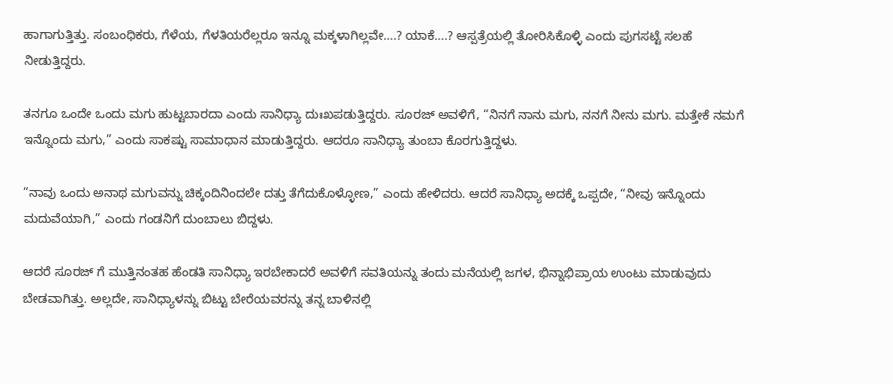ಹಾಗಾಗುತ್ತಿತ್ತು. ಸಂಬಂಧಿಕರು, ಗೆಳೆಯ, ಗೆಳತಿಯರೆಲ್ಲರೂ ಇನ್ನೂ ಮಕ್ಕಳಾಗಿಲ್ಲವೇ….? ಯಾಕೆ….? ಆಸ್ಪತ್ರೆಯಲ್ಲಿ ತೋರಿಸಿಕೊಳ್ಳಿ ಎಂದು ಪುಗಸಟ್ಟೆ ಸಲಹೆ ನೀಡುತ್ತಿದ್ದರು.

ತನಗೂ ಒಂದೇ ಒಂದು ಮಗು ಹುಟ್ಟಬಾರದಾ ಎಂದು ಸಾನಿಧ್ಯಾ ದುಃಖಪಡುತ್ತಿದ್ದರು. ಸೂರಜ್‌ ಅವಳಿಗೆ, “ನಿನಗೆ ನಾನು ಮಗು, ನನಗೆ ನೀನು ಮಗು. ಮತ್ತೇಕೆ ನಮಗೆ ಇನ್ನೊಂದು ಮಗು,” ಎಂದು ಸಾಕಷ್ಟು ಸಾಮಾಧಾನ ಮಾಡುತ್ತಿದ್ದರು. ಆದರೂ ಸಾನಿಧ್ಯಾ ತುಂಬಾ ಕೊರಗುತ್ತಿದ್ದಳು.

“ನಾವು ಒಂದು ಅನಾಥ ಮಗುವನ್ನು ಚಿಕ್ಕಂದಿನಿಂದಲೇ ದತ್ತು ತೆಗೆದುಕೊಳ್ಳೋಣ,” ಎಂದು ಹೇಳಿದರು. ಆದರೆ ಸಾನಿಧ್ಯಾ ಅದಕ್ಕೆ ಒಪ್ಪದೇ, “ನೀವು ಇನ್ನೊಂದು ಮದುವೆಯಾಗಿ,” ಎಂದು ಗಂಡನಿಗೆ ದುಂಬಾಲು ಬಿದ್ದಳು.

ಆದರೆ ಸೂರಜ್‌ ಗೆ ಮುತ್ತಿನಂತಹ ಹೆಂಡತಿ ಸಾನಿಧ್ಯಾ ಇರಬೇಕಾದರೆ ಅವಳಿಗೆ ಸವತಿಯನ್ನು ತಂದು ಮನೆಯಲ್ಲಿ ಜಗಳ, ಭಿನ್ನಾಭಿಪ್ರಾಯ ಉಂಟು ಮಾಡುವುದು ಬೇಡವಾಗಿತ್ತು. ಅಲ್ಲದೇ, ಸಾನಿಧ್ಯಾಳನ್ನು ಬಿಟ್ಟು ಬೇರೆಯವರನ್ನು ತನ್ನ ಬಾಳಿನಲ್ಲಿ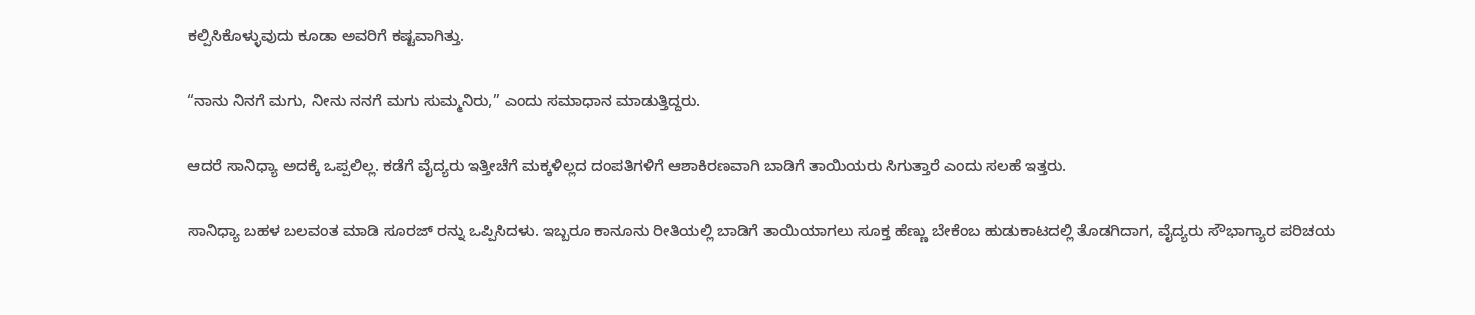ಕಲ್ಪಿಸಿಕೊಳ್ಳುವುದು ಕೂಡಾ ಅವರಿಗೆ ಕಷ್ಟವಾಗಿತ್ತು.

“ನಾನು ನಿನಗೆ ಮಗು, ನೀನು ನನಗೆ ಮಗು ಸುಮ್ಮನಿರು,” ಎಂದು ಸಮಾಧಾನ ಮಾಡುತ್ತಿದ್ದರು.

ಆದರೆ ಸಾನಿಧ್ಯಾ ಅದಕ್ಕೆ ಒಪ್ಪಲಿಲ್ಲ. ಕಡೆಗೆ ವೈದ್ಯರು ಇತ್ತೀಚೆಗೆ ಮಕ್ಕಳಿಲ್ಲದ ದಂಪತಿಗಳಿಗೆ ಆಶಾಕಿರಣವಾಗಿ ಬಾಡಿಗೆ ತಾಯಿಯರು ಸಿಗುತ್ತಾರೆ ಎಂದು ಸಲಹೆ ಇತ್ತರು.

ಸಾನಿಧ್ಯಾ ಬಹಳ ಬಲವಂತ ಮಾಡಿ ಸೂರಜ್‌ ರನ್ನು ಒಪ್ಪಿಸಿದಳು. ಇಬ್ಬರೂ ಕಾನೂನು ರೀತಿಯಲ್ಲಿ ಬಾಡಿಗೆ ತಾಯಿಯಾಗಲು ಸೂಕ್ತ ಹೆಣ್ಣು ಬೇಕೆಂಬ ಹುಡುಕಾಟದಲ್ಲಿ ತೊಡಗಿದಾಗ, ವೈದ್ಯರು ಸೌಭಾಗ್ಯಾರ ಪರಿಚಯ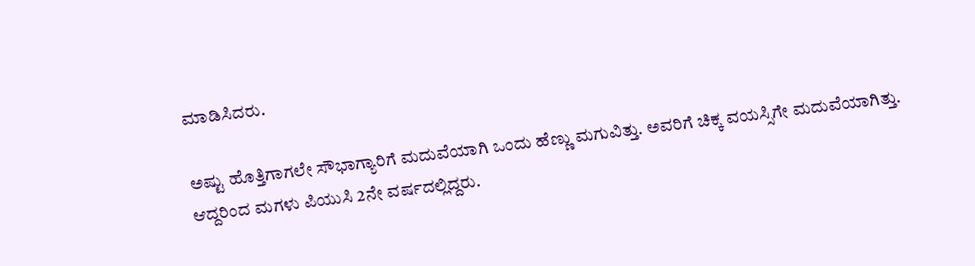ಮಾಡಿಸಿದರು.

ಅಷ್ಟು ಹೊತ್ತಿಗಾಗಲೇ ಸೌಭಾಗ್ಯಾರಿಗೆ ಮದುವೆಯಾಗಿ ಒಂದು ಹೆಣ್ಣು ಮಗುವಿತ್ತು. ಅವರಿಗೆ ಚಿಕ್ಕ ವಯಸ್ಸಿಗೇ ಮದುವೆಯಾಗಿತ್ತು. ಆದ್ದರಿಂದ ಮಗಳು ಪಿಯುಸಿ 2ನೇ ವರ್ಷದಲ್ಲಿದ್ದರು.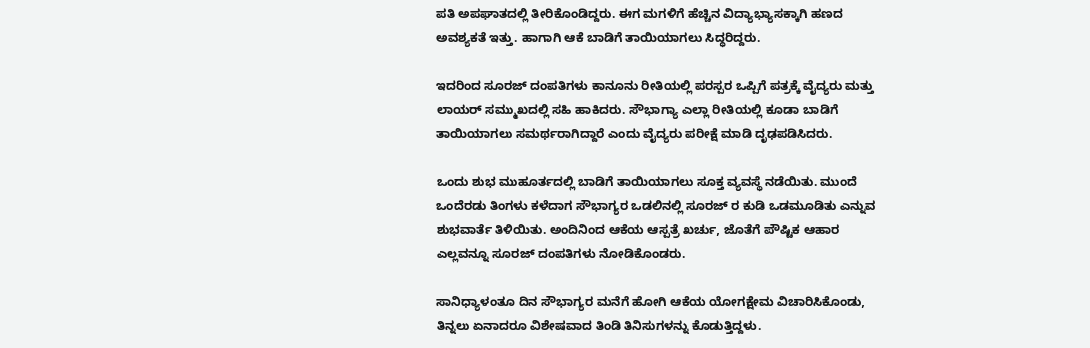ಪತಿ ಅಪಘಾತದಲ್ಲಿ ತೀರಿಕೊಂಡಿದ್ದರು. ಈಗ ಮಗಳಿಗೆ ಹೆಚ್ಚಿನ ವಿದ್ಯಾಭ್ಯಾಸಕ್ಕಾಗಿ ಹಣದ ಅವಶ್ಯಕತೆ ಇತ್ತು. ಹಾಗಾಗಿ ಆಕೆ ಬಾಡಿಗೆ ತಾಯಿಯಾಗಲು ಸಿದ್ಧರಿದ್ದರು.

ಇದರಿಂದ ಸೂರಜ್‌ ದಂಪತಿಗಳು ಕಾನೂನು ರೀತಿಯಲ್ಲಿ ಪರಸ್ಪರ ಒಪ್ಪಿಗೆ ಪತ್ರಕ್ಕೆ ವೈದ್ಯರು ಮತ್ತು ಲಾಯರ್‌ ಸಮ್ಮುಖದಲ್ಲಿ ಸಹಿ ಹಾಕಿದರು. ಸೌಭಾಗ್ಯಾ ಎಲ್ಲಾ ರೀತಿಯಲ್ಲಿ ಕೂಡಾ ಬಾಡಿಗೆ ತಾಯಿಯಾಗಲು ಸಮರ್ಥರಾಗಿದ್ದಾರೆ ಎಂದು ವೈದ್ಯರು ಪರೀಕ್ಷೆ ಮಾಡಿ ದೃಢಪಡಿಸಿದರು.

ಒಂದು ಶುಭ ಮುಹೂರ್ತದಲ್ಲಿ ಬಾಡಿಗೆ ತಾಯಿಯಾಗಲು ಸೂಕ್ತ ವ್ಯವಸ್ಥೆ ನಡೆಯಿತು. ಮುಂದೆ ಒಂದೆರಡು ತಿಂಗಳು ಕಳೆದಾಗ ಸೌಭಾಗ್ಯರ ಒಡಲಿನಲ್ಲಿ ಸೂರಜ್‌ ರ ಕುಡಿ ಒಡಮೂಡಿತು ಎನ್ನುವ ಶುಭವಾರ್ತೆ ತಿಳಿಯಿತು. ಅಂದಿನಿಂದ ಆಕೆಯ ಆಸ್ಪತ್ರೆ ಖರ್ಚು, ಜೊತೆಗೆ ಪೌಷ್ಟಿಕ ಆಹಾರ ಎಲ್ಲವನ್ನೂ ಸೂರಜ್‌ ದಂಪತಿಗಳು ನೋಡಿಕೊಂಡರು.

ಸಾನಿಧ್ಯಾಳಂತೂ ದಿನ ಸೌಭಾಗ್ಯರ ಮನೆಗೆ ಹೋಗಿ ಆಕೆಯ ಯೋಗಕ್ಷೇಮ ವಿಚಾರಿಸಿಕೊಂಡು, ತಿನ್ನಲು ಏನಾದರೂ ವಿಶೇಷವಾದ ತಿಂಡಿ ತಿನಿಸುಗಳನ್ನು ಕೊಡುತ್ತಿದ್ದಳು.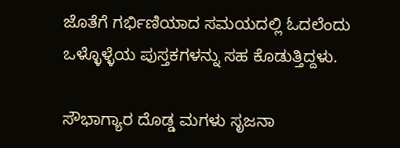ಜೊತೆಗೆ ಗರ್ಭಿಣಿಯಾದ ಸಮಯದಲ್ಲಿ ಓದಲೆಂದು ಒಳ್ಳೊಳ್ಳೆಯ ಪುಸ್ತಕಗಳನ್ನು ಸಹ ಕೊಡುತ್ತಿದ್ದಳು.

ಸೌಭಾಗ್ಯಾರ ದೊಡ್ಡ ಮಗಳು ಸೃಜನಾ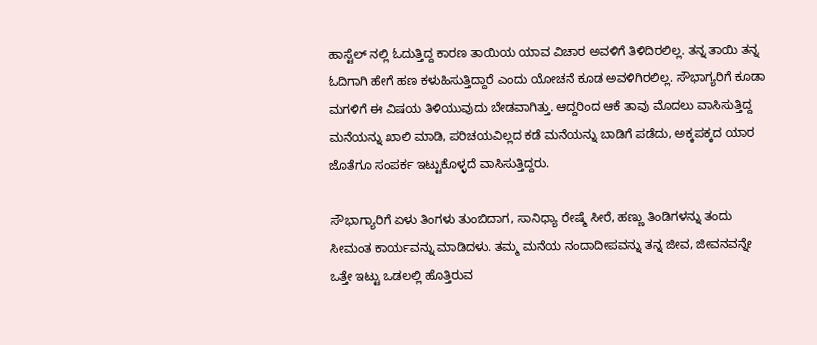ಹಾಸ್ಟೆಲ್ ‌ನಲ್ಲಿ ಓದುತ್ತಿದ್ದ ಕಾರಣ ತಾಯಿಯ ಯಾವ ವಿಚಾರ ಅವಳಿಗೆ ತಿಳಿದಿರಲಿಲ್ಲ. ತನ್ನ ತಾಯಿ ತನ್ನ ಓದಿಗಾಗಿ ಹೇಗೆ ಹಣ ಕಳುಹಿಸುತ್ತಿದ್ದಾರೆ ಎಂದು ಯೋಚನೆ ಕೂಡ ಅವಳಿಗಿರಲಿಲ್ಲ. ಸೌಭಾಗ್ಯರಿಗೆ ಕೂಡಾ ಮಗಳಿಗೆ ಈ ವಿಷಯ ತಿಳಿಯುವುದು ಬೇಡವಾಗಿತ್ತು. ಆದ್ದರಿಂದ ಆಕೆ ತಾವು ಮೊದಲು ವಾಸಿಸುತ್ತಿದ್ದ ಮನೆಯನ್ನು ಖಾಲಿ ಮಾಡಿ, ಪರಿಚಯವಿಲ್ಲದ ಕಡೆ ಮನೆಯನ್ನು ಬಾಡಿಗೆ ಪಡೆದು, ಅಕ್ಕಪಕ್ಕದ ಯಾರ ಜೊತೆಗೂ ಸಂಪರ್ಕ ಇಟ್ಟುಕೊಳ್ಳದೆ ವಾಸಿಸುತ್ತಿದ್ದರು.

ಸೌಭಾಗ್ಯಾರಿಗೆ ಏಳು ತಿಂಗಳು ತುಂಬಿದಾಗ, ಸಾನಿಧ್ಯಾ ರೇಷ್ಮೆ ಸೀರೆ, ಹಣ್ಣು ತಿಂಡಿಗಳನ್ನು ತಂದು ಸೀಮಂತ ಕಾರ್ಯವನ್ನು ಮಾಡಿದಳು. ತಮ್ಮ ಮನೆಯ ನಂದಾದೀಪವನ್ನು ತನ್ನ ಜೀವ, ಜೀವನವನ್ನೇ ಒತ್ತೇ ಇಟ್ಟು ಒಡಲಲ್ಲಿ ಹೊತ್ತಿರುವ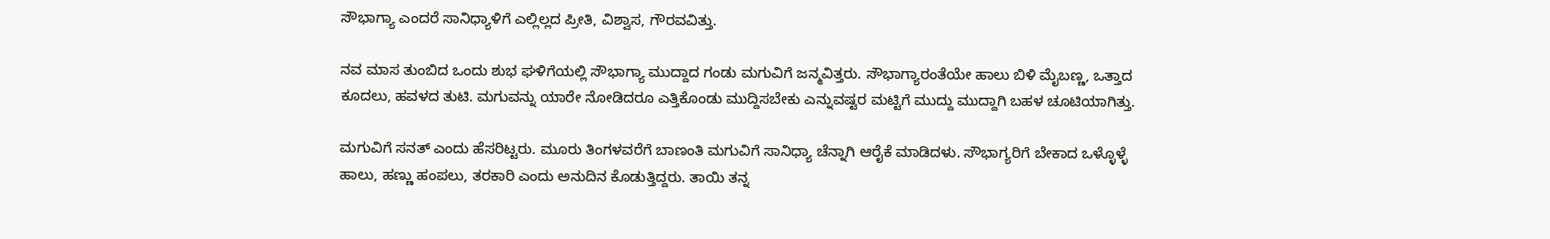ಸೌಭಾಗ್ಯಾ ಎಂದರೆ ಸಾನಿಧ್ಯಾಳಿಗೆ ಎಲ್ಲಿಲ್ಲದ ಪ್ರೀತಿ, ವಿಶ್ವಾಸ, ಗೌರವವಿತ್ತು.

ನವ ಮಾಸ ತುಂಬಿದ ಒಂದು ಶುಭ ಘಳಿಗೆಯಲ್ಲಿ ಸೌಭಾಗ್ಯಾ ಮುದ್ದಾದ ಗಂಡು ಮಗುವಿಗೆ ಜನ್ಮವಿತ್ತರು. ಸೌಭಾಗ್ಯಾರಂತೆಯೇ ಹಾಲು ಬಿಳಿ ಮೈಬಣ್ಣ, ಒತ್ತಾದ ಕೂದಲು, ಹವಳದ ತುಟಿ. ಮಗುವನ್ನು ಯಾರೇ ನೋಡಿದರೂ ಎತ್ತಿಕೊಂಡು ಮುದ್ದಿಸಬೇಕು ಎನ್ನುವಷ್ಟರ ಮಟ್ಟಿಗೆ ಮುದ್ದು ಮುದ್ದಾಗಿ ಬಹಳ ಚೂಟಿಯಾಗಿತ್ತು.

ಮಗುವಿಗೆ ಸನತ್‌ ಎಂದು ಹೆಸರಿಟ್ಟರು. ಮೂರು ತಿಂಗಳವರೆಗೆ ಬಾಣಂತಿ ಮಗುವಿಗೆ ಸಾನಿಧ್ಯಾ ಚೆನ್ನಾಗಿ ಆರೈಕೆ ಮಾಡಿದಳು. ಸೌಭಾಗ್ಯರಿಗೆ ಬೇಕಾದ ಒಳ್ಳೊಳ್ಳೆ ಹಾಲು, ಹಣ್ಣು ಹಂಪಲು, ತರಕಾರಿ ಎಂದು ಅನುದಿನ ಕೊಡುತ್ತಿದ್ದರು. ತಾಯಿ ತನ್ನ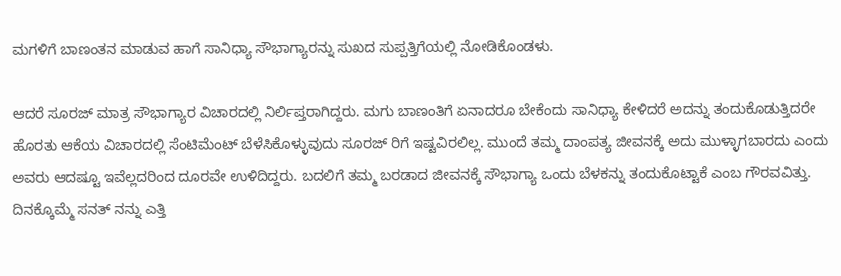ಮಗಳಿಗೆ ಬಾಣಂತನ ಮಾಡುವ ಹಾಗೆ ಸಾನಿಧ್ಯಾ ಸೌಭಾಗ್ಯಾರನ್ನು ಸುಖದ ಸುಪ್ಪತ್ತಿಗೆಯಲ್ಲಿ ನೋಡಿಕೊಂಡಳು.

ಆದರೆ ಸೂರಜ್‌ ಮಾತ್ರ ಸೌಭಾಗ್ಯಾರ ವಿಚಾರದಲ್ಲಿ ನಿರ್ಲಿಪ್ತರಾಗಿದ್ದರು. ಮಗು ಬಾಣಂತಿಗೆ ಏನಾದರೂ ಬೇಕೆಂದು ಸಾನಿಧ್ಯಾ ಕೇಳಿದರೆ ಅದನ್ನು ತಂದುಕೊಡುತ್ತಿದರೇ ಹೊರತು ಆಕೆಯ ವಿಚಾರದಲ್ಲಿ ಸೆಂಟಿಮೆಂಟ್‌ ಬೆಳೆಸಿಕೊಳ್ಳುವುದು ಸೂರಜ್‌ ರಿಗೆ ಇಷ್ಟವಿರಲಿಲ್ಲ. ಮುಂದೆ ತಮ್ಮ ದಾಂಪತ್ಯ ಜೀವನಕ್ಕೆ ಅದು ಮುಳ್ಳಾಗಬಾರದು ಎಂದು ಅವರು ಆದಷ್ಟೂ ಇವೆಲ್ಲದರಿಂದ ದೂರವೇ ಉಳಿದಿದ್ದರು. ಬದಲಿಗೆ ತಮ್ಮ ಬರಡಾದ ಜೀವನಕ್ಕೆ ಸೌಭಾಗ್ಯಾ ಒಂದು ಬೆಳಕನ್ನು ತಂದುಕೊಟ್ಟಾಕೆ ಎಂಬ ಗೌರವವಿತ್ತು. ದಿನಕ್ಕೊಮ್ಮೆ ಸನತ್‌ ನನ್ನು ಎತ್ತಿ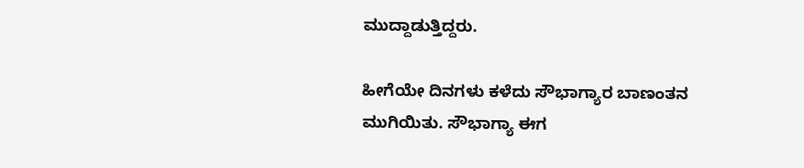ಮುದ್ದಾಡುತ್ತಿದ್ದರು.

ಹೀಗೆಯೇ ದಿನಗಳು ಕಳೆದು ಸೌಭಾಗ್ಯಾರ ಬಾಣಂತನ ಮುಗಿಯಿತು. ಸೌಭಾಗ್ಯಾ ಈಗ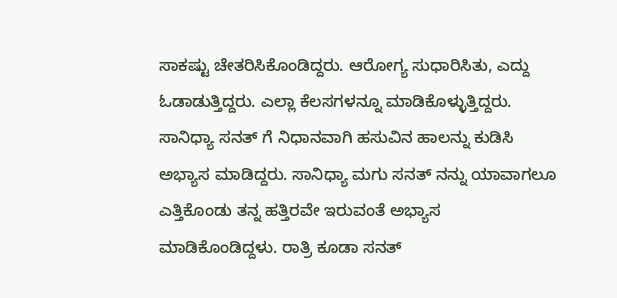ಸಾಕಷ್ಟು ಚೇತರಿಸಿಕೊಂಡಿದ್ದರು. ಆರೋಗ್ಯ ಸುಧಾರಿಸಿತು, ಎದ್ದು ಓಡಾಡುತ್ತಿದ್ದರು. ಎಲ್ಲಾ ಕೆಲಸಗಳನ್ನೂ ಮಾಡಿಕೊಳ್ಳುತ್ತಿದ್ದರು. ಸಾನಿಧ್ಯಾ ಸನತ್‌ ಗೆ ನಿಧಾನವಾಗಿ ಹಸುವಿನ ಹಾಲನ್ನು ಕುಡಿಸಿ ಅಭ್ಯಾಸ ಮಾಡಿದ್ದರು. ಸಾನಿಧ್ಯಾ ಮಗು ಸನತ್‌ ನನ್ನು ಯಾವಾಗಲೂ ಎತ್ತಿಕೊಂಡು ತನ್ನ ಹತ್ತಿರವೇ ಇರುವಂತೆ ಅಭ್ಯಾಸ ಮಾಡಿಕೊಂಡಿದ್ದಳು. ರಾತ್ರಿ ಕೂಡಾ ಸನತ್‌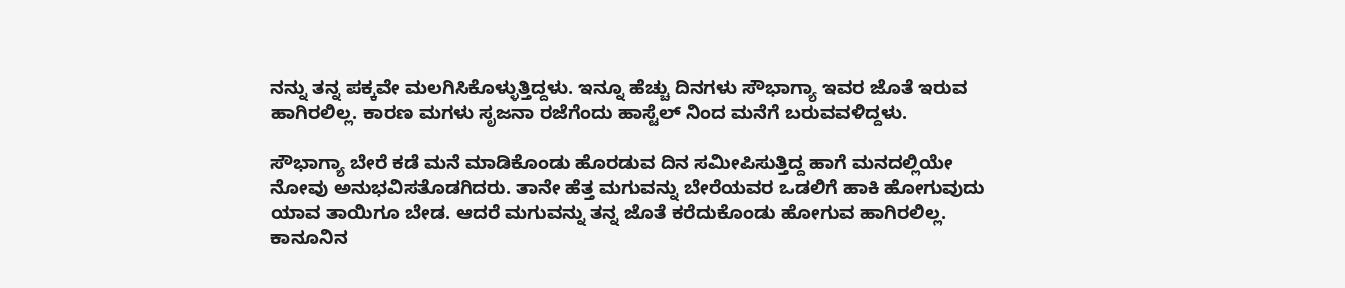ನನ್ನು ತನ್ನ ಪಕ್ಕವೇ ಮಲಗಿಸಿಕೊಳ್ಳುತ್ತಿದ್ದಳು. ಇನ್ನೂ ಹೆಚ್ಚು ದಿನಗಳು ಸೌಭಾಗ್ಯಾ ಇವರ ಜೊತೆ ಇರುವ ಹಾಗಿರಲಿಲ್ಲ. ಕಾರಣ ಮಗಳು ಸೃಜನಾ ರಜೆಗೆಂದು ಹಾಸ್ಟೆಲ್ ‌ನಿಂದ ಮನೆಗೆ ಬರುವವಳಿದ್ದಳು.

ಸೌಭಾಗ್ಯಾ ಬೇರೆ ಕಡೆ ಮನೆ ಮಾಡಿಕೊಂಡು ಹೊರಡುವ ದಿನ ಸಮೀಪಿಸುತ್ತಿದ್ದ ಹಾಗೆ ಮನದಲ್ಲಿಯೇ ನೋವು ಅನುಭವಿಸತೊಡಗಿದರು. ತಾನೇ ಹೆತ್ತ ಮಗುವನ್ನು ಬೇರೆಯವರ ಒಡಲಿಗೆ ಹಾಕಿ ಹೋಗುವುದು ಯಾವ ತಾಯಿಗೂ ಬೇಡ. ಆದರೆ ಮಗುವನ್ನು ತನ್ನ ಜೊತೆ ಕರೆದುಕೊಂಡು ಹೋಗುವ ಹಾಗಿರಲಿಲ್ಲ. ಕಾನೂನಿನ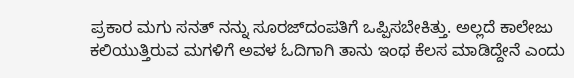ಪ್ರಕಾರ ಮಗು ಸನತ್‌ ನನ್ನು ಸೂರಜ್‌ದಂಪತಿಗೆ ಒಪ್ಪಿಸಬೇಕಿತ್ತು. ಅಲ್ಲದೆ ಕಾಲೇಜು ಕಲಿಯುತ್ತಿರುವ ಮಗಳಿಗೆ ಅವಳ ಓದಿಗಾಗಿ ತಾನು ಇಂಥ ಕೆಲಸ ಮಾಡಿದ್ದೇನೆ ಎಂದು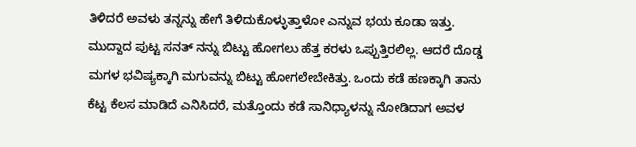ತಿಳಿದರೆ ಅವಳು ತನ್ನನ್ನು ಹೇಗೆ ತಿಳಿದುಕೊಳ್ಳುತ್ತಾಳೋ ಎನ್ನುವ ಭಯ ಕೂಡಾ ಇತ್ತು. ಮುದ್ದಾದ ಪುಟ್ಟ ಸನತ್‌ ನನ್ನು ಬಿಟ್ಟು ಹೋಗಲು ಹೆತ್ತ ಕರಳು ಒಪ್ಪುತ್ತಿರಲಿಲ್ಲ. ಆದರೆ ದೊಡ್ಡ ಮಗಳ ಭವಿಷ್ಯಕ್ಕಾಗಿ ಮಗುವನ್ನು ಬಿಟ್ಟು ಹೋಗಲೇಬೇಕಿತ್ತು. ಒಂದು ಕಡೆ ಹಣಕ್ಕಾಗಿ ತಾನು ಕೆಟ್ಟ ಕೆಲಸ ಮಾಡಿದೆ ಎನಿಸಿದರೆ, ಮತ್ತೊಂದು ಕಡೆ ಸಾನಿಧ್ಯಾಳನ್ನು ನೋಡಿದಾಗ ಅವಳ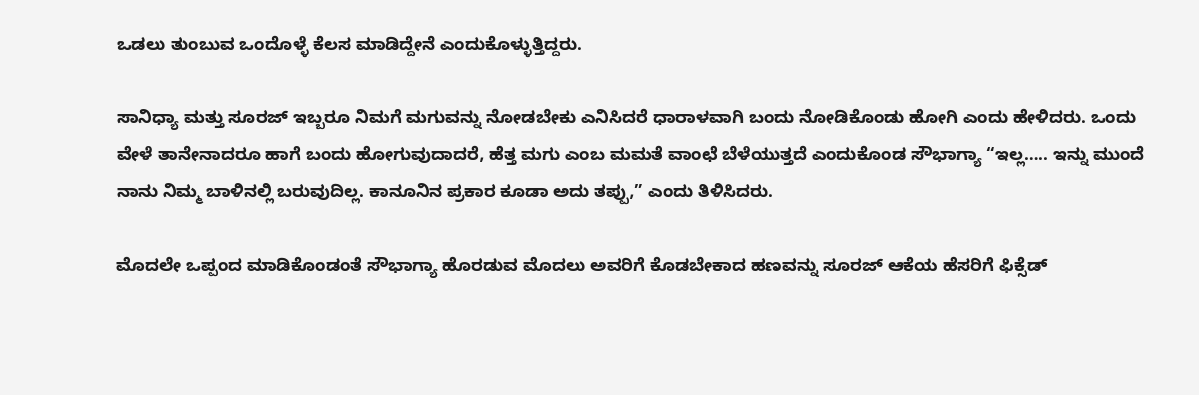ಒಡಲು ತುಂಬುವ ಒಂದೊಳ್ಳೆ ಕೆಲಸ ಮಾಡಿದ್ದೇನೆ ಎಂದುಕೊಳ್ಳುತ್ತಿದ್ದರು.

ಸಾನಿಧ್ಯಾ ಮತ್ತು ಸೂರಜ್‌ ಇಬ್ಬರೂ ನಿಮಗೆ ಮಗುವನ್ನು ನೋಡಬೇಕು ಎನಿಸಿದರೆ ಧಾರಾಳವಾಗಿ ಬಂದು ನೋಡಿಕೊಂಡು ಹೋಗಿ ಎಂದು ಹೇಳಿದರು. ಒಂದು ವೇಳೆ ತಾನೇನಾದರೂ ಹಾಗೆ ಬಂದು ಹೋಗುವುದಾದರೆ, ಹೆತ್ತ ಮಗು ಎಂಬ ಮಮತೆ ವಾಂಛೆ ಬೆಳೆಯುತ್ತದೆ ಎಂದುಕೊಂಡ ಸೌಭಾಗ್ಯಾ “ಇಲ್ಲ….. ಇನ್ನು ಮುಂದೆ ನಾನು ನಿಮ್ಮ ಬಾಳಿನಲ್ಲಿ ಬರುವುದಿಲ್ಲ. ಕಾನೂನಿನ ಪ್ರಕಾರ ಕೂಡಾ ಅದು ತಪ್ಪು,” ಎಂದು ತಿಳಿಸಿದರು.

ಮೊದಲೇ ಒಪ್ಪಂದ ಮಾಡಿಕೊಂಡಂತೆ ಸೌಭಾಗ್ಯಾ ಹೊರಡುವ ಮೊದಲು ಅವರಿಗೆ ಕೊಡಬೇಕಾದ ಹಣವನ್ನು ಸೂರಜ್‌ ಆಕೆಯ ಹೆಸರಿಗೆ ಫಿಕ್ಸೆಡ್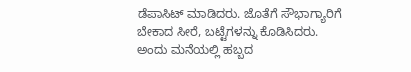ಡೆಪಾಸಿಟ್‌ ಮಾಡಿದರು. ಜೊತೆಗೆ ಸೌಭಾಗ್ಯಾರಿಗೆ ಬೇಕಾದ ಸೀರೆ, ಬಟ್ಟೆಗಳನ್ನು ಕೊಡಿಸಿದರು. ಅಂದು ಮನೆಯಲ್ಲಿ ಹಬ್ಬದ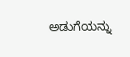ಅಡುಗೆಯನ್ನು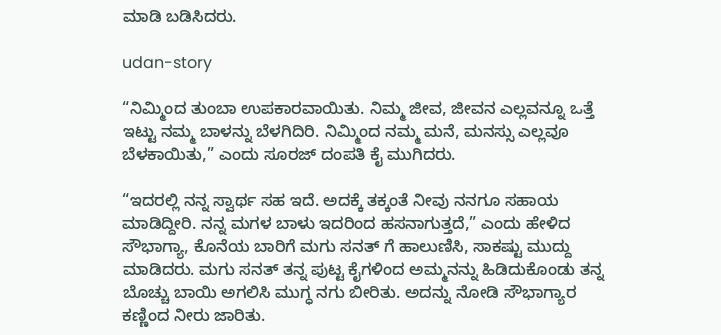ಮಾಡಿ ಬಡಿಸಿದರು.

udan-story

“ನಿಮ್ಮಿಂದ ತುಂಬಾ ಉಪಕಾರವಾಯಿತು. ನಿಮ್ಮ ಜೀವ, ಜೀವನ ಎಲ್ಲವನ್ನೂ ಒತ್ತೆ ಇಟ್ಟು ನಮ್ಮ ಬಾಳನ್ನು ಬೆಳಗಿದಿರಿ. ನಿಮ್ಮಿಂದ ನಮ್ಮ ಮನೆ, ಮನಸ್ಸು ಎಲ್ಲವೂ ಬೆಳಕಾಯಿತು,” ಎಂದು ಸೂರಜ್‌ ದಂಪತಿ ಕೈ ಮುಗಿದರು.

“ಇದರಲ್ಲಿ ನನ್ನ ಸ್ವಾರ್ಥ ಸಹ ಇದೆ. ಅದಕ್ಕೆ ತಕ್ಕಂತೆ ನೀವು ನನಗೂ ಸಹಾಯ ಮಾಡಿದ್ದೀರಿ. ನನ್ನ ಮಗಳ ಬಾಳು ಇದರಿಂದ ಹಸನಾಗುತ್ತದೆ,” ಎಂದು ಹೇಳಿದ ಸೌಭಾಗ್ಯಾ, ಕೊನೆಯ ಬಾರಿಗೆ ಮಗು ಸನತ್‌ ಗೆ ಹಾಲುಣಿಸಿ, ಸಾಕಷ್ಟು ಮುದ್ದು ಮಾಡಿದರು. ಮಗು ಸನತ್‌ ತನ್ನ ಪುಟ್ಟ ಕೈಗಳಿಂದ ಅಮ್ಮನನ್ನು ಹಿಡಿದುಕೊಂಡು ತನ್ನ ಬೊಚ್ಚು ಬಾಯಿ ಅಗಲಿಸಿ ಮುಗ್ಧ ನಗು ಬೀರಿತು. ಅದನ್ನು ನೋಡಿ ಸೌಭಾಗ್ಯಾರ ಕಣ್ಣಿಂದ ನೀರು ಜಾರಿತು.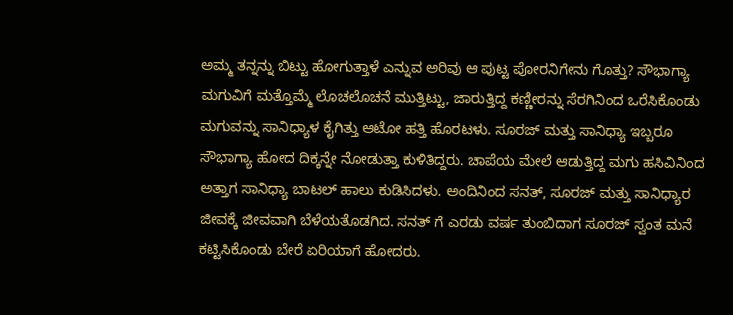ಅಮ್ಮ ತನ್ನನ್ನು ಬಿಟ್ಟು ಹೋಗುತ್ತಾಳೆ ಎನ್ನುವ ಅರಿವು ಆ ಪುಟ್ಟ ಪೋರನಿಗೇನು ಗೊತ್ತು? ಸೌಭಾಗ್ಯಾ ಮಗುವಿಗೆ ಮತ್ತೊಮ್ಮೆ ಲೊಚಲೊಚನೆ ಮುತ್ತಿಟ್ಟು, ಜಾರುತ್ತಿದ್ದ ಕಣ್ಣೀರನ್ನು ಸೆರಗಿನಿಂದ ಒರೆಸಿಕೊಂಡು ಮಗುವನ್ನು ಸಾನಿಧ್ಯಾಳ ಕೈಗಿತ್ತು ಆಟೋ ಹತ್ತಿ ಹೊರಟಳು. ಸೂರಜ್‌ ಮತ್ತು ಸಾನಿಧ್ಯಾ ಇಬ್ಬರೂ ಸೌಭಾಗ್ಯಾ ಹೋದ ದಿಕ್ಕನ್ನೇ ನೋಡುತ್ತಾ ಕುಳಿತಿದ್ದರು. ಚಾಪೆಯ ಮೇಲೆ ಆಡುತ್ತಿದ್ದ ಮಗು ಹಸಿವಿನಿಂದ ಅತ್ತಾಗ ಸಾನಿಧ್ಯಾ ಬಾಟಲ್ ಹಾಲು ಕುಡಿಸಿದಳು. ಅಂದಿನಿಂದ ಸನತ್‌, ಸೂರಜ್‌ ಮತ್ತು ಸಾನಿಧ್ಯಾರ ಜೀವಕ್ಕೆ ಜೀವವಾಗಿ ಬೆಳೆಯತೊಡಗಿದ. ಸನತ್‌ ಗೆ ಎರಡು ವರ್ಷ ತುಂಬಿದಾಗ ಸೂರಜ್‌ ಸ್ವಂತ ಮನೆ ಕಟ್ಟಿಸಿಕೊಂಡು ಬೇರೆ ಏರಿಯಾಗೆ ಹೋದರು.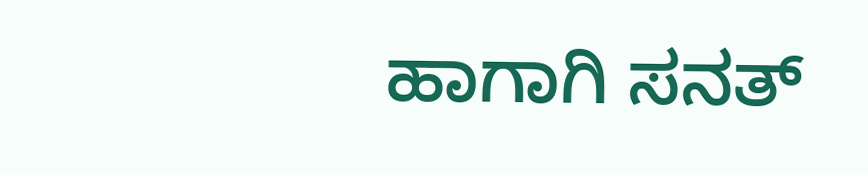ಹಾಗಾಗಿ ಸನತ್‌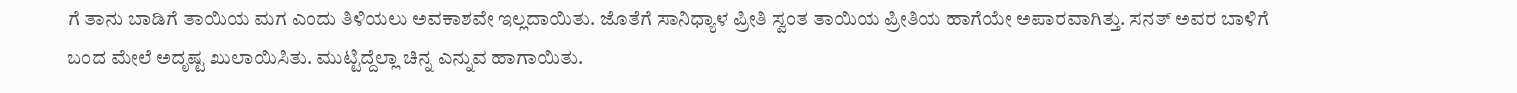ಗೆ ತಾನು ಬಾಡಿಗೆ ತಾಯಿಯ ಮಗ ಎಂದು ತಿಳಿಯಲು ಅವಕಾಶವೇ ಇಲ್ಲದಾಯಿತು. ಜೊತೆಗೆ ಸಾನಿಧ್ಯಾಳ ಪ್ರೀತಿ ಸ್ವಂತ ತಾಯಿಯ ಪ್ರೀತಿಯ ಹಾಗೆಯೇ ಅಪಾರವಾಗಿತ್ತು. ಸನತ್‌ ಅವರ ಬಾಳಿಗೆ ಬಂದ ಮೇಲೆ ಅದೃಷ್ಟ ಖುಲಾಯಿಸಿತು. ಮುಟ್ಟಿದ್ದೆಲ್ಲಾ ಚಿನ್ನ ಎನ್ನುವ ಹಾಗಾಯಿತು.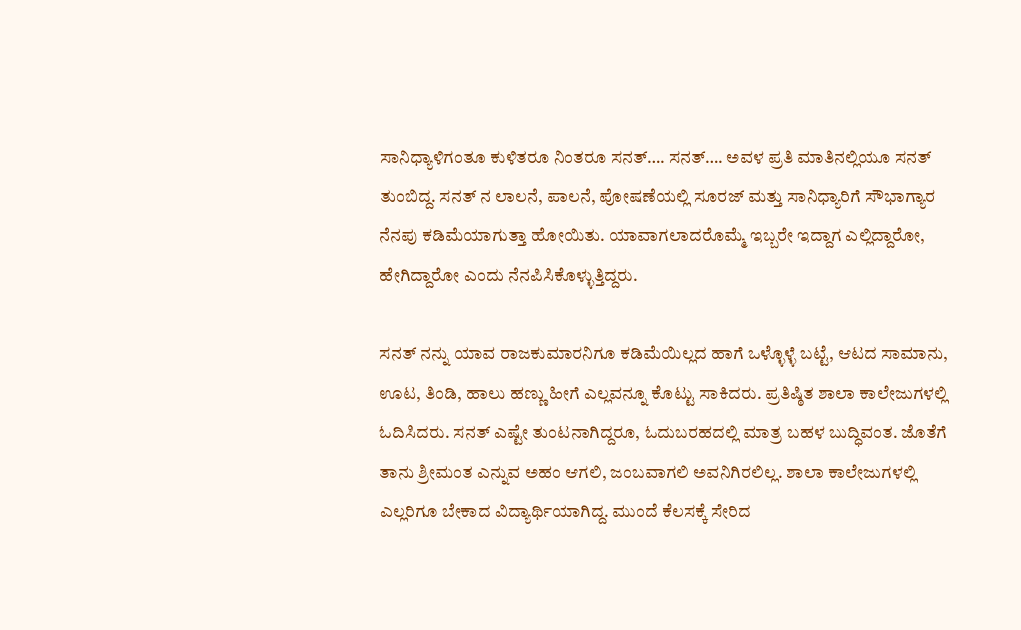ಸಾನಿಧ್ಯಾಳಿಗಂತೂ ಕುಳಿತರೂ ನಿಂತರೂ ಸನತ್‌…. ಸನತ್‌…. ಅವಳ ಪ್ರತಿ ಮಾತಿನಲ್ಲಿಯೂ ಸನತ್‌ ತುಂಬಿದ್ದ. ಸನತ್‌ ನ ಲಾಲನೆ, ಪಾಲನೆ, ಪೋಷಣೆಯಲ್ಲಿ ಸೂರಜ್‌ ಮತ್ತು ಸಾನಿಧ್ಯಾರಿಗೆ ಸೌಭಾಗ್ಯಾರ ನೆನಪು ಕಡಿಮೆಯಾಗುತ್ತಾ ಹೋಯಿತು. ಯಾವಾಗಲಾದರೊಮ್ಮೆ ಇಬ್ಬರೇ ಇದ್ದಾಗ ಎಲ್ಲಿದ್ದಾರೋ, ಹೇಗಿದ್ದಾರೋ ಎಂದು ನೆನಪಿಸಿಕೊಳ್ಳುತ್ತಿದ್ದರು.

ಸನತ್‌ ನನ್ನು ಯಾವ ರಾಜಕುಮಾರನಿಗೂ ಕಡಿಮೆಯಿಲ್ಲದ ಹಾಗೆ ಒಳ್ಳೊಳ್ಳೆ ಬಟ್ಟೆ, ಆಟದ ಸಾಮಾನು, ಊಟ, ತಿಂಡಿ, ಹಾಲು ಹಣ್ಣು ಹೀಗೆ ಎಲ್ಲವನ್ನೂ ಕೊಟ್ಟು ಸಾಕಿದರು. ಪ್ರತಿಷ್ಠಿತ ಶಾಲಾ ಕಾಲೇಜುಗಳಲ್ಲಿ ಓದಿಸಿದರು. ಸನತ್‌ ಎಷ್ಟೇ ತುಂಟನಾಗಿದ್ದರೂ, ಓದುಬರಹದಲ್ಲಿ ಮಾತ್ರ ಬಹಳ ಬುದ್ಧಿವಂತ. ಜೊತೆಗೆ ತಾನು ಶ್ರೀಮಂತ ಎನ್ನುವ ಅಹಂ ಆಗಲಿ, ಜಂಬವಾಗಲಿ ಅವನಿಗಿರಲಿಲ್ಲ. ಶಾಲಾ ಕಾಲೇಜುಗಳಲ್ಲಿ ಎಲ್ಲರಿಗೂ ಬೇಕಾದ ವಿದ್ಯಾರ್ಥಿಯಾಗಿದ್ದ. ಮುಂದೆ ಕೆಲಸಕ್ಕೆ ಸೇರಿದ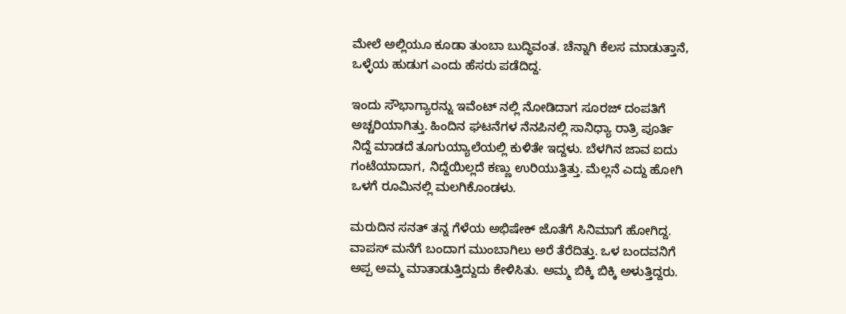ಮೇಲೆ ಅಲ್ಲಿಯೂ ಕೂಡಾ ತುಂಬಾ ಬುದ್ಧಿವಂತ. ಚೆನ್ನಾಗಿ ಕೆಲಸ ಮಾಡುತ್ತಾನೆ, ಒಳ್ಳೆಯ ಹುಡುಗ ಎಂದು ಹೆಸರು ಪಡೆದಿದ್ದ.

ಇಂದು ಸೌಭಾಗ್ಯಾರನ್ನು ಇವೆಂಟ್‌ ನಲ್ಲಿ ನೋಡಿದಾಗ ಸೂರಜ್‌ ದಂಪತಿಗೆ ಅಚ್ಚರಿಯಾಗಿತ್ತು. ಹಿಂದಿನ ಘಟನೆಗಳ ನೆನಪಿನಲ್ಲಿ ಸಾನಿಧ್ಯಾ ರಾತ್ರಿ ಪೂರ್ತಿ ನಿದ್ದೆ ಮಾಡದೆ ತೂಗುಯ್ಯಾಲೆಯಲ್ಲಿ ಕುಳಿತೇ ಇದ್ದಳು. ಬೆಳಗಿನ ಜಾವ ಐದು ಗಂಟೆಯಾದಾಗ, ನಿದ್ದೆಯಿಲ್ಲದೆ ಕಣ್ಣು ಉರಿಯುತ್ತಿತ್ತು. ಮೆಲ್ಲನೆ ಎದ್ದು ಹೋಗಿ ಒಳಗೆ ರೂಮಿನಲ್ಲಿ ಮಲಗಿಕೊಂಡಳು.

ಮರುದಿನ ಸನತ್‌ ತನ್ನ ಗೆಳೆಯ ಅಭಿಷೇಕ್‌ ಜೊತೆಗೆ ಸಿನಿಮಾಗೆ ಹೋಗಿದ್ದ. ವಾಪಸ್‌ ಮನೆಗೆ ಬಂದಾಗ ಮುಂಬಾಗಿಲು ಅರೆ ತೆರೆದಿತ್ತು. ಒಳ ಬಂದವನಿಗೆ ಅಪ್ಪ ಅಮ್ಮ ಮಾತಾಡುತ್ತಿದ್ದುದು ಕೇಳಿಸಿತು. ಅಮ್ಮ ಬಿಕ್ಕಿ ಬಿಕ್ಕಿ ಅಳುತ್ತಿದ್ದರು.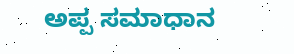ಅಪ್ಪ ಸಮಾಧಾನ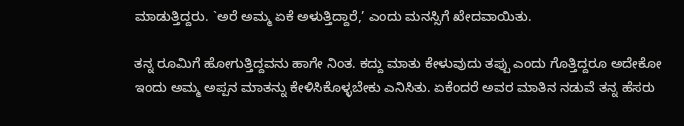ಮಾಡುತ್ತಿದ್ದರು. `ಅರೆ ಅಮ್ಮ ಏಕೆ ಅಳುತ್ತಿದ್ದಾರೆ,’ ಎಂದು ಮನಸ್ಸಿಗೆ ಖೇದವಾಯಿತು.

ತನ್ನ ರೂಮಿಗೆ ಹೋಗುತ್ತಿದ್ದವನು ಹಾಗೇ ನಿಂತ. ಕದ್ದು ಮಾತು ಕೇಳುವುದು ತಪ್ಪು ಎಂದು ಗೊತ್ತಿದ್ದರೂ ಅದೇಕೋ ಇಂದು ಅಮ್ಮ ಅಪ್ಪನ ಮಾತನ್ನು ಕೇಳಿಸಿಕೊಳ್ಳಬೇಕು ಎನಿಸಿತು. ಏಕೆಂದರೆ ಅವರ ಮಾತಿನ ನಡುವೆ ತನ್ನ ಹೆಸರು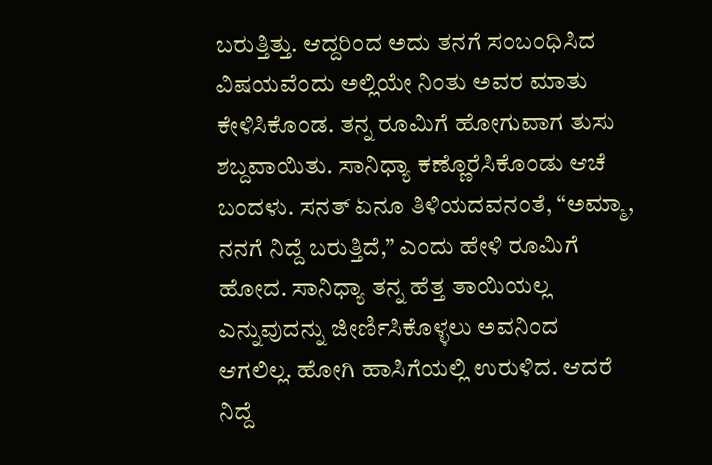ಬರುತ್ತಿತ್ತು. ಆದ್ದರಿಂದ ಅದು ತನಗೆ ಸಂಬಂಧಿಸಿದ ವಿಷಯವೆಂದು ಅಲ್ಲಿಯೇ ನಿಂತು ಅವರ ಮಾತು ಕೇಳಿಸಿಕೊಂಡ. ತನ್ನ ರೂಮಿಗೆ ಹೋಗುವಾಗ ತುಸು ಶಬ್ದವಾಯಿತು. ಸಾನಿಧ್ಯಾ ಕಣ್ಣೊರೆಸಿಕೊಂಡು ಆಚೆ ಬಂದಳು. ಸನತ್‌ ಏನೂ ತಿಳಿಯದವನಂತೆ, “ಅಮ್ಮಾ, ನನಗೆ ನಿದ್ದೆ ಬರುತ್ತಿದೆ,” ಎಂದು ಹೇಳಿ ರೂಮಿಗೆ ಹೋದ. ಸಾನಿಧ್ಯಾ ತನ್ನ ಹೆತ್ತ ತಾಯಿಯಲ್ಲ ಎನ್ನುವುದನ್ನು ಜೀರ್ಣಿಸಿಕೊಳ್ಳಲು ಅವನಿಂದ ಆಗಲಿಲ್ಲ. ಹೋಗಿ ಹಾಸಿಗೆಯಲ್ಲಿ ಉರುಳಿದ. ಆದರೆ ನಿದ್ದೆ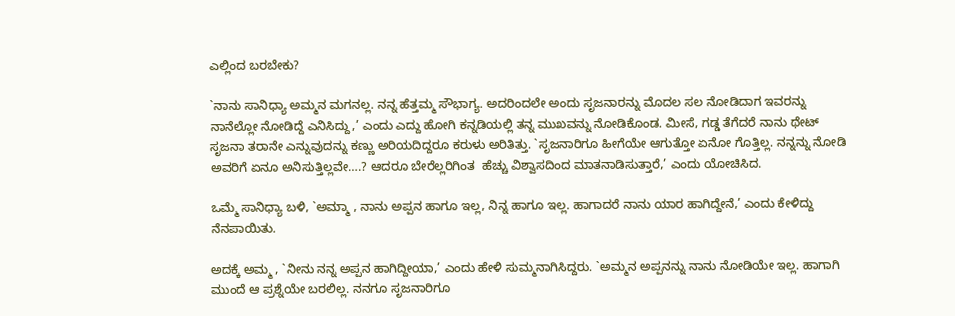ಎಲ್ಲಿಂದ ಬರಬೇಕು?

`ನಾನು ಸಾನಿಧ್ಯಾ ಅಮ್ಮನ ಮಗನಲ್ಲ. ನನ್ನ ಹೆತ್ತಮ್ಮ ಸೌಭಾಗ್ಯ. ಅದರಿಂದಲೇ ಅಂದು ಸೃಜನಾರನ್ನು ಮೊದಲ ಸಲ ನೋಡಿದಾಗ ಇವರನ್ನು ನಾನೆಲ್ಲೋ ನೋಡಿದ್ದೆ ಎನಿಸಿದ್ದು,’ ಎಂದು ಎದ್ದು ಹೋಗಿ ಕನ್ನಡಿಯಲ್ಲಿ ತನ್ನ ಮುಖವನ್ನು ನೋಡಿಕೊಂಡ. ಮೀಸೆ, ಗಡ್ಡ ತೆಗೆದರೆ ನಾನು ಥೇಟ್‌ ಸೃಜನಾ ತರಾನೇ ಎನ್ನುವುದನ್ನು ಕಣ್ಣು ಅರಿಯದಿದ್ದರೂ ಕರುಳು ಅರಿತಿತ್ತು. `ಸೃಜನಾರಿಗೂ ಹೀಗೆಯೇ ಆಗುತ್ತೋ ಏನೋ ಗೊತ್ತಿಲ್ಲ. ನನ್ನನ್ನು ನೋಡಿ ಅವರಿಗೆ ಏನೂ ಅನಿಸುತ್ತಿಲ್ಲವೇ….? ಆದರೂ ಬೇರೆಲ್ಲರಿಗಿಂತ  ಹೆಚ್ಚು ವಿಶ್ವಾಸದಿಂದ ಮಾತನಾಡಿಸುತ್ತಾರೆ,’ ಎಂದು ಯೋಚಿಸಿದ.

ಒಮ್ಮೆ ಸಾನಿಧ್ಯಾ ಬಳಿ, `ಅಮ್ಮಾ , ನಾನು ಅಪ್ಪನ ಹಾಗೂ ಇಲ್ಲ, ನಿನ್ನ ಹಾಗೂ ಇಲ್ಲ. ಹಾಗಾದರೆ ನಾನು ಯಾರ ಹಾಗಿದ್ದೇನೆ,’ ಎಂದು ಕೇಳಿದ್ದು ನೆನಪಾಯಿತು.

ಅದಕ್ಕೆ ಅಮ್ಮ , `ನೀನು ನನ್ನ ಅಪ್ಪನ ಹಾಗಿದ್ದೀಯಾ,’ ಎಂದು ಹೇಳಿ ಸುಮ್ಮನಾಗಿಸಿದ್ದರು. `ಅಮ್ಮನ ಅಪ್ಪನನ್ನು ನಾನು ನೋಡಿಯೇ ಇಲ್ಲ. ಹಾಗಾಗಿ ಮುಂದೆ ಆ ಪ್ರಶ್ನೆಯೇ ಬರಲಿಲ್ಲ. ನನಗೂ ಸೃಜನಾರಿಗೂ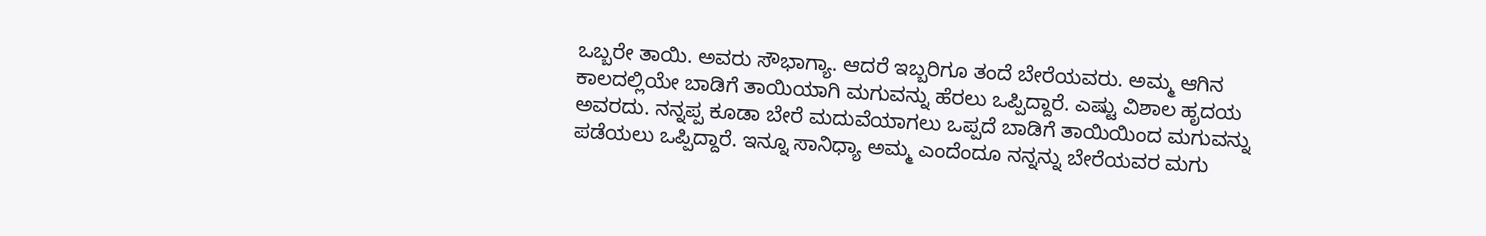ಒಬ್ಬರೇ ತಾಯಿ. ಅವರು ಸೌಭಾಗ್ಯಾ. ಆದರೆ ಇಬ್ಬರಿಗೂ ತಂದೆ ಬೇರೆಯವರು. ಅಮ್ಮ ಆಗಿನ ಕಾಲದಲ್ಲಿಯೇ ಬಾಡಿಗೆ ತಾಯಿಯಾಗಿ ಮಗುವನ್ನು ಹೆರಲು ಒಪ್ಪಿದ್ದಾರೆ. ಎಷ್ಟು ವಿಶಾಲ ಹೃದಯ ಅವರದು. ನನ್ನಪ್ಪ ಕೂಡಾ ಬೇರೆ ಮದುವೆಯಾಗಲು ಒಪ್ಪದೆ ಬಾಡಿಗೆ ತಾಯಿಯಿಂದ ಮಗುವನ್ನು ಪಡೆಯಲು ಒಪ್ಪಿದ್ದಾರೆ. ಇನ್ನೂ ಸಾನಿಧ್ಯಾ ಅಮ್ಮ ಎಂದೆಂದೂ ನನ್ನನ್ನು ಬೇರೆಯವರ ಮಗು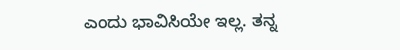ಎಂದು ಭಾವಿಸಿಯೇ ಇಲ್ಲ. ತನ್ನ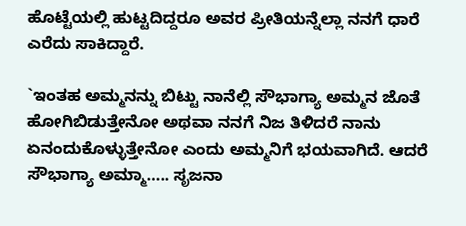ಹೊಟ್ಟೆಯಲ್ಲಿ ಹುಟ್ಟದಿದ್ದರೂ ಅವರ ಪ್ರೀತಿಯನ್ನೆಲ್ಲಾ ನನಗೆ ಧಾರೆ ಎರೆದು ಸಾಕಿದ್ದಾರೆ.

`ಇಂತಹ ಅಮ್ಮನನ್ನು ಬಿಟ್ಟು ನಾನೆಲ್ಲಿ ಸೌಭಾಗ್ಯಾ ಅಮ್ಮನ ಜೊತೆ ಹೋಗಿಬಿಡುತ್ತೇನೋ ಅಥವಾ ನನಗೆ ನಿಜ ತಿಳಿದರೆ ನಾನು ಏನಂದುಕೊಳ್ಳುತ್ತೇನೋ ಎಂದು ಅಮ್ಮನಿಗೆ ಭಯವಾಗಿದೆ. ಆದರೆ ಸೌಭಾಗ್ಯಾ ಅಮ್ಮಾ….. ಸೃಜನಾ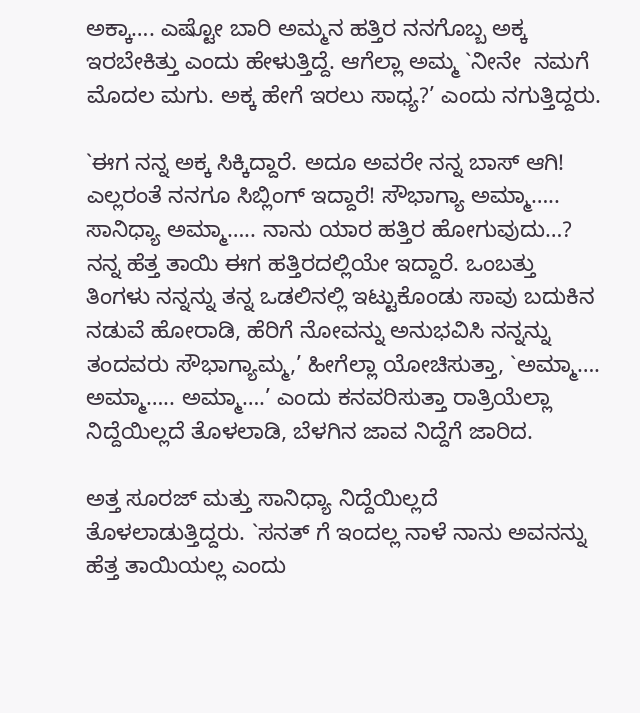ಅಕ್ಕಾ…. ಎಷ್ಟೋ ಬಾರಿ ಅಮ್ಮನ ಹತ್ತಿರ ನನಗೊಬ್ಬ ಅಕ್ಕ ಇರಬೇಕಿತ್ತು ಎಂದು ಹೇಳುತ್ತಿದ್ದೆ. ಆಗೆಲ್ಲಾ ಅಮ್ಮ `ನೀನೇ  ನಮಗೆ ಮೊದಲ ಮಗು. ಅಕ್ಕ ಹೇಗೆ ಇರಲು ಸಾಧ್ಯ?’ ಎಂದು ನಗುತ್ತಿದ್ದರು.

`ಈಗ ನನ್ನ ಅಕ್ಕ ಸಿಕ್ಕಿದ್ದಾರೆ. ಅದೂ ಅವರೇ ನನ್ನ ಬಾಸ್‌ ಆಗಿ! ಎಲ್ಲರಂತೆ ನನಗೂ ಸಿಬ್ಲಿಂಗ್‌ ಇದ್ದಾರೆ! ಸೌಭಾಗ್ಯಾ ಅಮ್ಮಾ….. ಸಾನಿಧ್ಯಾ ಅಮ್ಮಾ….. ನಾನು ಯಾರ ಹತ್ತಿರ ಹೋಗುವುದು…? ನನ್ನ ಹೆತ್ತ ತಾಯಿ ಈಗ ಹತ್ತಿರದಲ್ಲಿಯೇ ಇದ್ದಾರೆ. ಒಂಬತ್ತು ತಿಂಗಳು ನನ್ನನ್ನು ತನ್ನ ಒಡಲಿನಲ್ಲಿ ಇಟ್ಟುಕೊಂಡು ಸಾವು ಬದುಕಿನ ನಡುವೆ ಹೋರಾಡಿ, ಹೆರಿಗೆ ನೋವನ್ನು ಅನುಭವಿಸಿ ನನ್ನನ್ನು ತಂದವರು ಸೌಭಾಗ್ಯಾಮ್ಮ,’ ಹೀಗೆಲ್ಲಾ ಯೋಚಿಸುತ್ತಾ, `ಅಮ್ಮಾ…. ಅಮ್ಮಾ….. ಅಮ್ಮಾ….’ ಎಂದು ಕನವರಿಸುತ್ತಾ ರಾತ್ರಿಯೆಲ್ಲಾ ನಿದ್ದೆಯಿಲ್ಲದೆ ತೊಳಲಾಡಿ, ಬೆಳಗಿನ ಜಾವ ನಿದ್ದೆಗೆ ಜಾರಿದ.

ಅತ್ತ ಸೂರಜ್‌ ಮತ್ತು ಸಾನಿಧ್ಯಾ ನಿದ್ದೆಯಿಲ್ಲದೆ ತೊಳಲಾಡುತ್ತಿದ್ದರು. `ಸನತ್‌ ಗೆ ಇಂದಲ್ಲ ನಾಳೆ ನಾನು ಅವನನ್ನು ಹೆತ್ತ ತಾಯಿಯಲ್ಲ ಎಂದು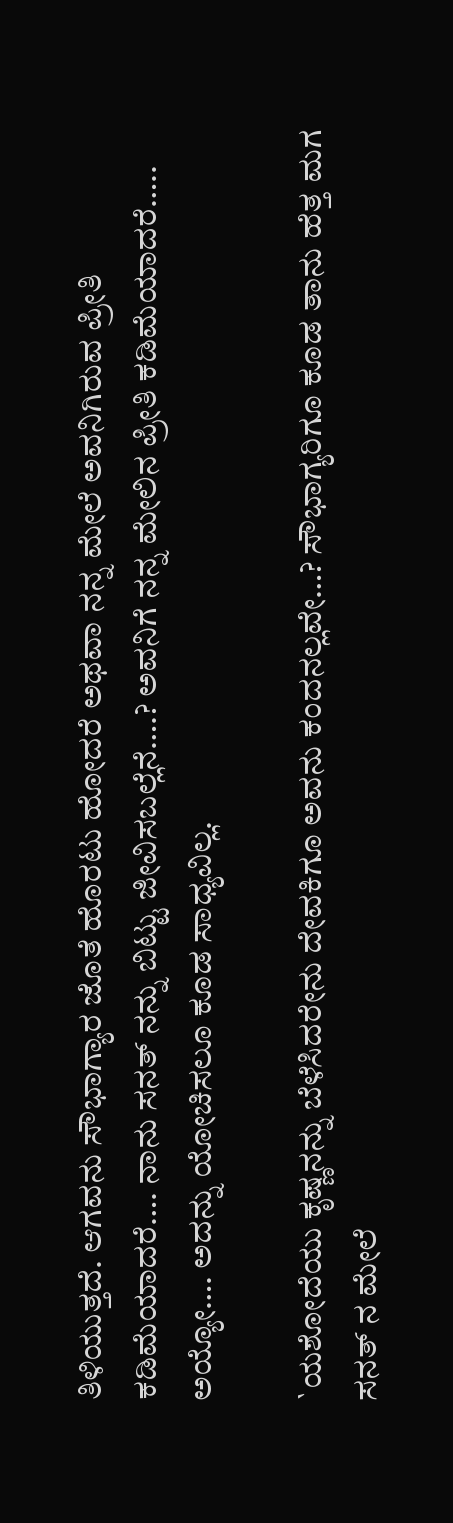ತಿಳಿಯುತ್ತದೆ. ಆಗವನು ಸೌಭಾಗ್ಯಾರ ಜೊತೆ ಹೊರಟು ಹೋದರೆ ಅಥವಾ ನನ್ನ ಮೇಲೆ ಅವನಿಗಿರುವ ಪ್ರೀತಿ ಕಡಿಮೆಯಾದರೆ…. ನಾನು ಸನತ್‌ ನನ್ನು ಬಿಟ್ಟು ಜೀವಿಸಬಲ್ಲೆನೆ….? ಅವನಿಗೆ ನನ್ನ ಮೇಲಿನ ಪ್ರೀತಿ ಕಡಿಮೆಯಾದರೆ….. ಅಯ್ಯೋ…. ಅದನ್ನು ಯೋಚಿಸಲೂ ಕೂಡ ಸಾಧ್ಯವಿಲ್ಲ.

`ಯಶೋದೆಯು ಕೃಷ್ಣನನ್ನು ಬೆಳೆಸಿದರೇನು ದೇವಕಿಗೂ ಅವನು ಕಂದನಲ್ಲವೇ…? ಸೌಭಾಗ್ಯರಿಗೂ ಕೂಡ ತಾನು ಹೆತ್ತ ಮಗ ಸನತ್‌ ನ ಮೇಲೆ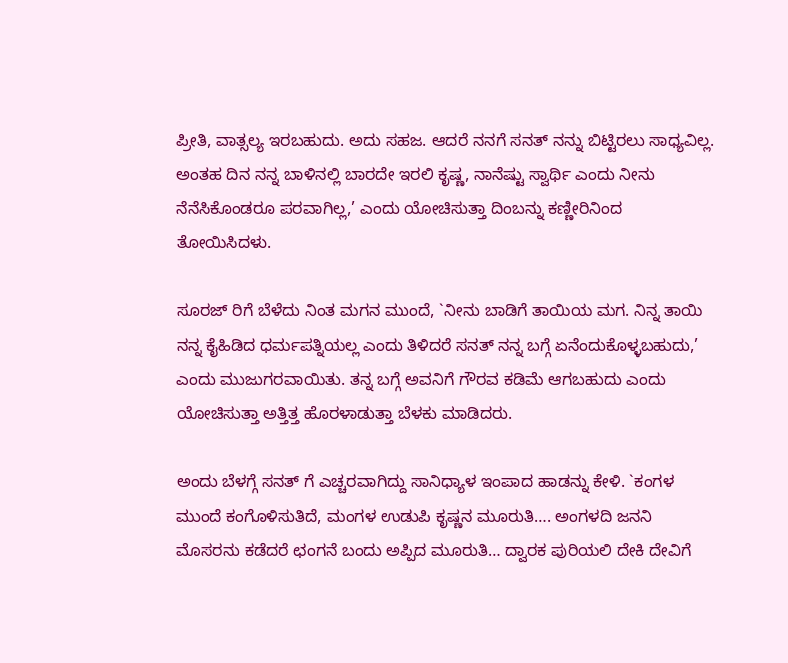ಪ್ರೀತಿ, ವಾತ್ಸಲ್ಯ ಇರಬಹುದು. ಅದು ಸಹಜ. ಆದರೆ ನನಗೆ ಸನತ್‌ ನನ್ನು ಬಿಟ್ಟಿರಲು ಸಾಧ್ಯವಿಲ್ಲ. ಅಂತಹ ದಿನ ನನ್ನ ಬಾಳಿನಲ್ಲಿ ಬಾರದೇ ಇರಲಿ ಕೃಷ್ಣ, ನಾನೆಷ್ಟು ಸ್ವಾರ್ಥಿ ಎಂದು ನೀನು ನೆನೆಸಿಕೊಂಡರೂ ಪರವಾಗಿಲ್ಲ,’ ಎಂದು ಯೋಚಿಸುತ್ತಾ ದಿಂಬನ್ನು ಕಣ್ಣೀರಿನಿಂದ ತೋಯಿಸಿದಳು.

ಸೂರಜ್‌ ರಿಗೆ ಬೆಳೆದು ನಿಂತ ಮಗನ ಮುಂದೆ, `ನೀನು ಬಾಡಿಗೆ ತಾಯಿಯ ಮಗ. ನಿನ್ನ ತಾಯಿ ನನ್ನ ಕೈಹಿಡಿದ ಧರ್ಮಪತ್ನಿಯಲ್ಲ ಎಂದು ತಿಳಿದರೆ ಸನತ್‌ ನನ್ನ ಬಗ್ಗೆ ಏನೆಂದುಕೊಳ್ಳಬಹುದು,’ ಎಂದು ಮುಜುಗರವಾಯಿತು. ತನ್ನ ಬಗ್ಗೆ ಅವನಿಗೆ ಗೌರವ ಕಡಿಮೆ ಆಗಬಹುದು ಎಂದು ಯೋಚಿಸುತ್ತಾ ಅತ್ತಿತ್ತ ಹೊರಳಾಡುತ್ತಾ ಬೆಳಕು ಮಾಡಿದರು.

ಅಂದು ಬೆಳಗ್ಗೆ ಸನತ್‌ ಗೆ ಎಚ್ಚರವಾಗಿದ್ದು ಸಾನಿಧ್ಯಾಳ ಇಂಪಾದ ಹಾಡನ್ನು ಕೇಳಿ. `ಕಂಗಳ ಮುಂದೆ ಕಂಗೊಳಿಸುತಿದೆ, ಮಂಗಳ ಉಡುಪಿ ಕೃಷ್ಣನ ಮೂರುತಿ…. ಅಂಗಳದಿ ಜನನಿ ಮೊಸರನು ಕಡೆದರೆ ಛಂಗನೆ ಬಂದು ಅಪ್ಪಿದ ಮೂರುತಿ… ದ್ವಾರಕ ಪುರಿಯಲಿ ದೇಕಿ ದೇವಿಗೆ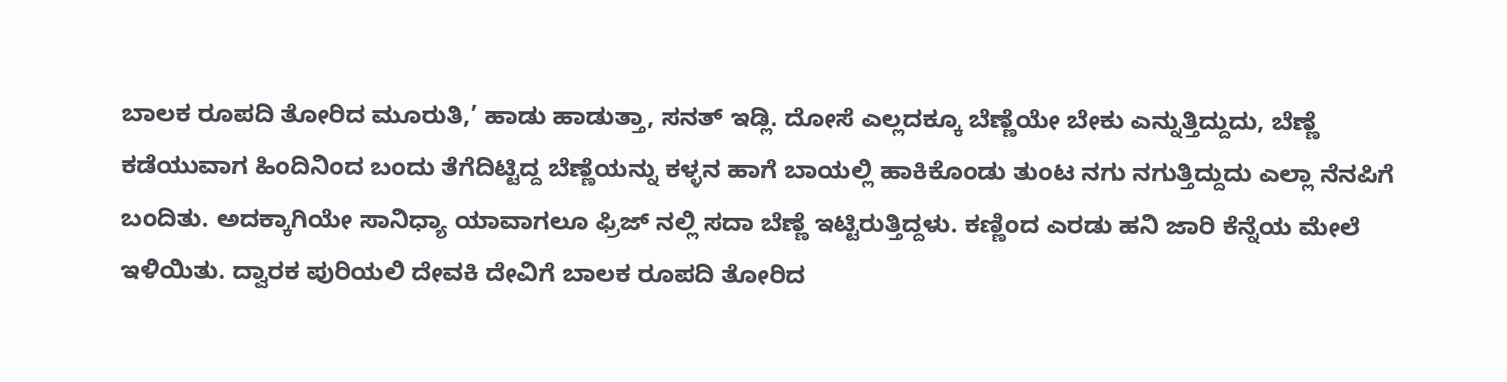ಬಾಲಕ ರೂಪದಿ ತೋರಿದ ಮೂರುತಿ,’ ಹಾಡು ಹಾಡುತ್ತಾ, ಸನತ್‌ ಇಡ್ಲಿ. ದೋಸೆ ಎಲ್ಲದಕ್ಕೂ ಬೆಣ್ಣೆಯೇ ಬೇಕು ಎನ್ನುತ್ತಿದ್ದುದು, ಬೆಣ್ಣೆ ಕಡೆಯುವಾಗ ಹಿಂದಿನಿಂದ ಬಂದು ತೆಗೆದಿಟ್ಟಿದ್ದ ಬೆಣ್ಣೆಯನ್ನು ಕಳ್ಳನ ಹಾಗೆ ಬಾಯಲ್ಲಿ ಹಾಕಿಕೊಂಡು ತುಂಟ ನಗು ನಗುತ್ತಿದ್ದುದು ಎಲ್ಲಾ ನೆನಪಿಗೆ ಬಂದಿತು. ಅದಕ್ಕಾಗಿಯೇ ಸಾನಿಧ್ಯಾ ಯಾವಾಗಲೂ ಫ್ರಿಜ್‌ ನಲ್ಲಿ ಸದಾ ಬೆಣ್ಣೆ ಇಟ್ಟಿರುತ್ತಿದ್ದಳು. ಕಣ್ಣಿಂದ ಎರಡು ಹನಿ ಜಾರಿ ಕೆನ್ನೆಯ ಮೇಲೆ ಇಳಿಯಿತು. ದ್ವಾರಕ ಪುರಿಯಲಿ ದೇವಕಿ ದೇವಿಗೆ ಬಾಲಕ ರೂಪದಿ ತೋರಿದ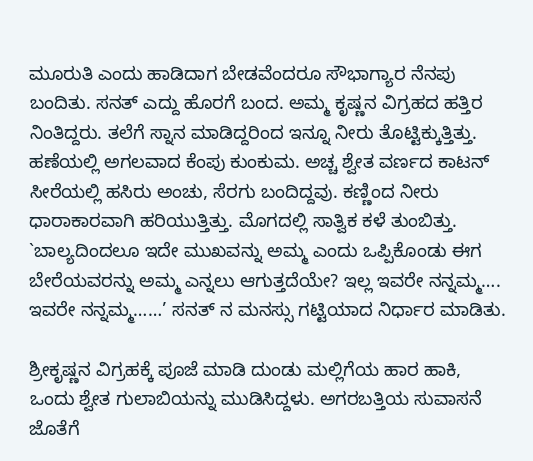ಮೂರುತಿ ಎಂದು ಹಾಡಿದಾಗ ಬೇಡವೆಂದರೂ ಸೌಭಾಗ್ಯಾರ ನೆನಪು ಬಂದಿತು. ಸನತ್‌ ಎದ್ದು ಹೊರಗೆ ಬಂದ. ಅಮ್ಮ ಕೃಷ್ಣನ ವಿಗ್ರಹದ ಹತ್ತಿರ ನಿಂತಿದ್ದರು. ತಲೆಗೆ ಸ್ನಾನ ಮಾಡಿದ್ದರಿಂದ ಇನ್ನೂ ನೀರು ತೊಟ್ಟಿಕ್ಕುತ್ತಿತ್ತು. ಹಣೆಯಲ್ಲಿ ಅಗಲವಾದ ಕೆಂಪು ಕುಂಕುಮ. ಅಚ್ಚ ಶ್ವೇತ ವರ್ಣದ ಕಾಟನ್‌ ಸೀರೆಯಲ್ಲಿ ಹಸಿರು ಅಂಚು, ಸೆರಗು ಬಂದಿದ್ದವು. ಕಣ್ಣಿಂದ ನೀರು ಧಾರಾಕಾರವಾಗಿ ಹರಿಯುತ್ತಿತ್ತು. ಮೊಗದಲ್ಲಿ ಸಾತ್ವಿಕ ಕಳೆ ತುಂಬಿತ್ತು. `ಬಾಲ್ಯದಿಂದಲೂ ಇದೇ ಮುಖವನ್ನು ಅಮ್ಮ ಎಂದು ಒಪ್ಪಿಕೊಂಡು ಈಗ ಬೇರೆಯವರನ್ನು ಅಮ್ಮ ಎನ್ನಲು ಆಗುತ್ತದೆಯೇ? ಇಲ್ಲ ಇವರೇ ನನ್ನಮ್ಮ…. ಇವರೇ ನನ್ನಮ್ಮ……’ ಸನತ್‌ ನ ಮನಸ್ಸು ಗಟ್ಟಿಯಾದ ನಿರ್ಧಾರ ಮಾಡಿತು.

ಶ್ರೀಕೃಷ್ಣನ ವಿಗ್ರಹಕ್ಕೆ ಪೂಜೆ ಮಾಡಿ ದುಂಡು ಮಲ್ಲಿಗೆಯ ಹಾರ ಹಾಕಿ, ಒಂದು ಶ್ವೇತ ಗುಲಾಬಿಯನ್ನು ಮುಡಿಸಿದ್ದಳು. ಅಗರಬತ್ತಿಯ ಸುವಾಸನೆ ಜೊತೆಗೆ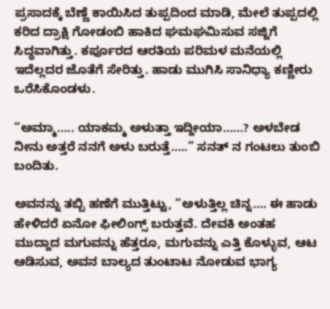ಪ್ರಸಾದಕ್ಕೆ ಬೆಣ್ಣೆ ಕಾಯಿಸಿದ ತುಪ್ಪದಿಂದ ಮಾಡಿ, ಮೇಲೆ ತುಪ್ಪದಲ್ಲಿ ಕರಿದ ದ್ರಾಕ್ಷಿ ಗೋಡಂಬಿ ಹಾಕಿದ ಘಮಘಮಿಸುವ ಸಜ್ಜಿಗೆ ಸಿದ್ಧವಾಗಿತ್ತು. ಕರ್ಪೂರದ ಆರತಿಯ ಪರಿಮಳ ಮನೆಯಲ್ಲಿ ಇದೆಲ್ಲದರ ಜೊತೆಗೆ ಸೇರಿತ್ತು. ಹಾಡು ಮುಗಿಸಿ ಸಾನಿಧ್ಯಾ ಕಣ್ಣೀರು ಒರೆಸಿಕೊಂಡಳು.

“ಅಮ್ಮಾ….. ಯಾಕಮ್ಮ ಅಳುತ್ತಾ ಇದ್ದೀಯಾ……? ಅಳಬೇಡ ನೀನು ಅತ್ತರೆ ನನಗೆ ಅಳು ಬರುತ್ತೆ…..” ಸನತ್‌ ನ ಗಂಟಲು ತುಂಬಿ ಬಂದಿತು.

ಅವನನ್ನು ತಬ್ಬಿ ಹಣೆಗೆ ಮುತ್ತಿಟ್ಟು, “ಅಳುತ್ತಿಲ್ಲ ಚಿನ್ನ…. ಈ ಹಾಡು ಹೇಳಿದರೆ ಏನೋ ಫೀಲಿಂಗ್ಸ್ ಬರುತ್ತವೆ. ದೇವಕಿ ಅಂತಹ ಮುದ್ದಾದ ಮಗುವನ್ನು ಹೆತ್ತರೂ, ಮಗುವನ್ನು ಎತ್ತಿ ಕೊಳ್ಳುವ, ಆಟ ಆಡಿಸುವ, ಅವನ ಬಾಲ್ಯದ ತುಂಟಾಟ ನೋಡುವ ಭಾಗ್ಯ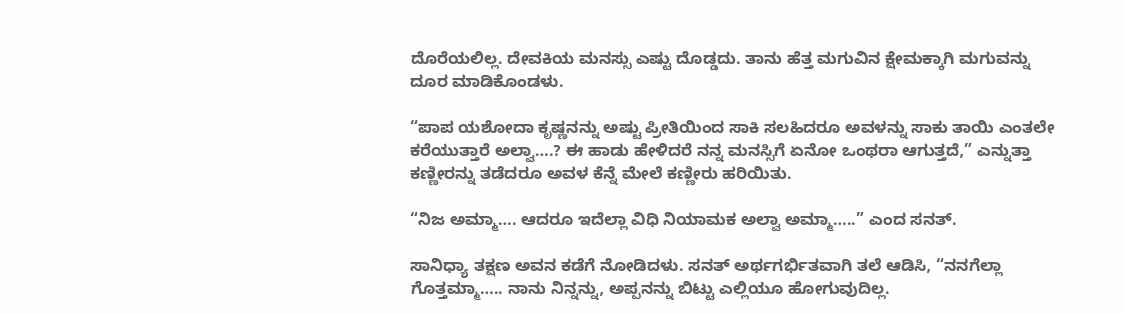ದೊರೆಯಲಿಲ್ಲ. ದೇವಕಿಯ ಮನಸ್ಸು ಎಷ್ಟು ದೊಡ್ಡದು. ತಾನು ಹೆತ್ತ ಮಗುವಿನ ಕ್ಷೇಮಕ್ಕಾಗಿ ಮಗುವನ್ನು ದೂರ ಮಾಡಿಕೊಂಡಳು.

“ಪಾಪ ಯಶೋದಾ ಕೃಷ್ಣನನ್ನು ಅಷ್ಟು ಪ್ರೀತಿಯಿಂದ ಸಾಕಿ ಸಲಹಿದರೂ ಅವಳನ್ನು ಸಾಕು ತಾಯಿ ಎಂತಲೇ ಕರೆಯುತ್ತಾರೆ ಅಲ್ವಾ….? ಈ ಹಾಡು ಹೇಳಿದರೆ ನನ್ನ ಮನಸ್ಸಿಗೆ ಏನೋ ಒಂಥರಾ ಆಗುತ್ತದೆ,” ಎನ್ನುತ್ತಾ ಕಣ್ಣೀರನ್ನು ತಡೆದರೂ ಅವಳ ಕೆನ್ನೆ ಮೇಲೆ ಕಣ್ಣೀರು ಹರಿಯಿತು.

“ನಿಜ ಅಮ್ಮಾ…. ಆದರೂ ಇದೆಲ್ಲಾ ವಿಧಿ ನಿಯಾಮಕ ಅಲ್ವಾ ಅಮ್ಮಾ…..” ಎಂದ ಸನತ್‌.

ಸಾನಿಧ್ಯಾ ತಕ್ಷಣ ಅವನ ಕಡೆಗೆ ನೋಡಿದಳು. ಸನತ್‌ ಅರ್ಥಗರ್ಭಿತವಾಗಿ ತಲೆ ಆಡಿಸಿ, “ನನಗೆಲ್ಲಾ ಗೊತ್ತಮ್ಮಾ….. ನಾನು ನಿನ್ನನ್ನು, ಅಪ್ಪನನ್ನು ಬಿಟ್ಟು ಎಲ್ಲಿಯೂ ಹೋಗುವುದಿಲ್ಲ.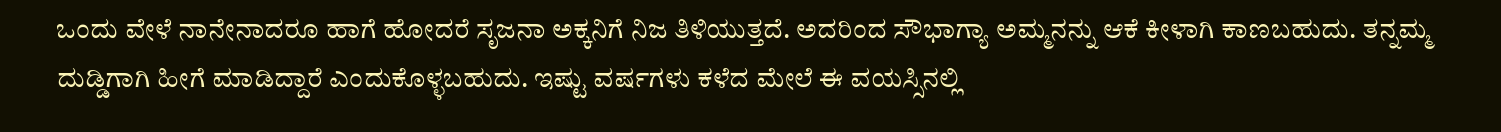ಒಂದು ವೇಳೆ ನಾನೇನಾದರೂ ಹಾಗೆ ಹೋದರೆ ಸೃಜನಾ ಅಕ್ಕನಿಗೆ ನಿಜ ತಿಳಿಯುತ್ತದೆ. ಅದರಿಂದ ಸೌಭಾಗ್ಯಾ ಅಮ್ಮನನ್ನು ಆಕೆ ಕೀಳಾಗಿ ಕಾಣಬಹುದು. ತನ್ನಮ್ಮ ದುಡ್ಡಿಗಾಗಿ ಹೀಗೆ ಮಾಡಿದ್ದಾರೆ ಎಂದುಕೊಳ್ಳಬಹುದು. ಇಷ್ಟು ವರ್ಷಗಳು ಕಳೆದ ಮೇಲೆ ಈ ವಯಸ್ಸಿನಲ್ಲಿ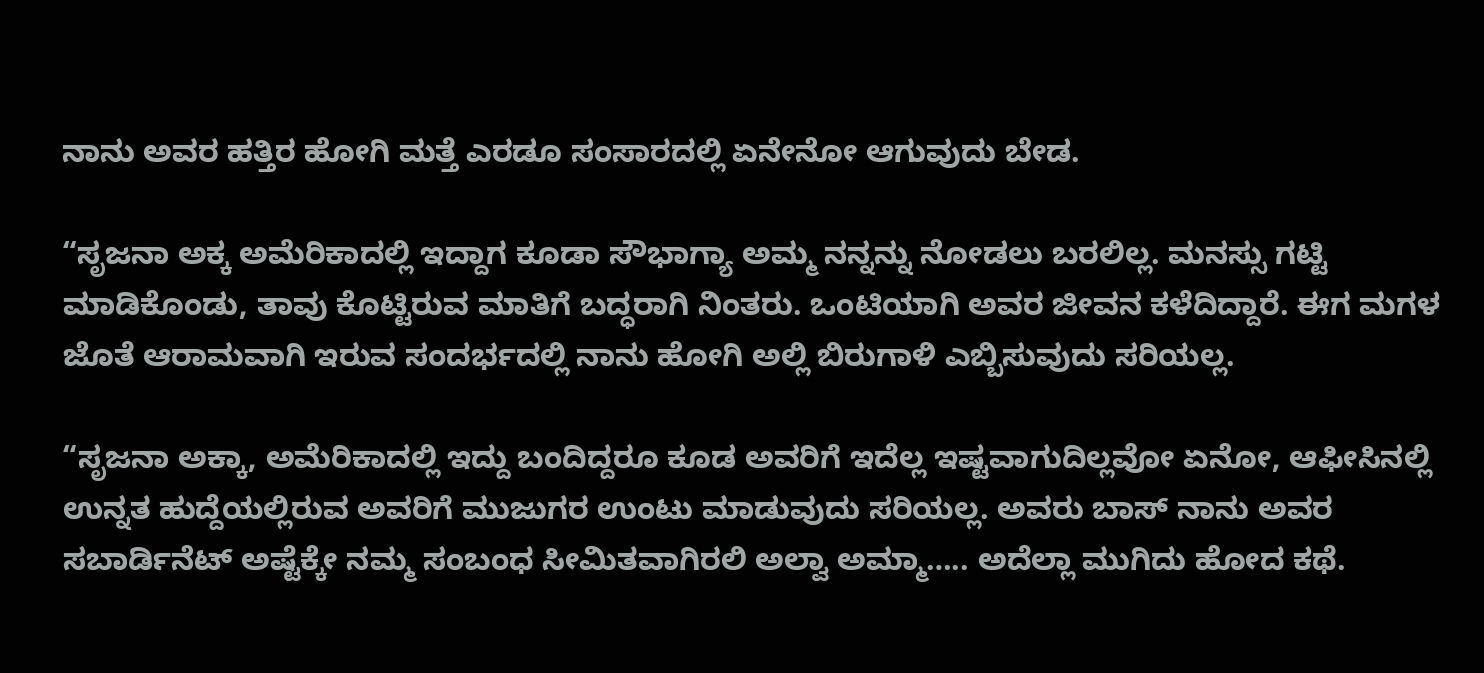ನಾನು ಅವರ ಹತ್ತಿರ ಹೋಗಿ ಮತ್ತೆ ಎರಡೂ ಸಂಸಾರದಲ್ಲಿ ಏನೇನೋ ಆಗುವುದು ಬೇಡ.

“ಸೃಜನಾ ಅಕ್ಕ ಅಮೆರಿಕಾದಲ್ಲಿ ಇದ್ದಾಗ ಕೂಡಾ ಸೌಭಾಗ್ಯಾ ಅಮ್ಮ ನನ್ನನ್ನು ನೋಡಲು ಬರಲಿಲ್ಲ. ಮನಸ್ಸು ಗಟ್ಟಿ ಮಾಡಿಕೊಂಡು, ತಾವು ಕೊಟ್ಟಿರುವ ಮಾತಿಗೆ ಬದ್ಧರಾಗಿ ನಿಂತರು. ಒಂಟಿಯಾಗಿ ಅವರ ಜೀವನ ಕಳೆದಿದ್ದಾರೆ. ಈಗ ಮಗಳ ಜೊತೆ ಆರಾಮವಾಗಿ ಇರುವ ಸಂದರ್ಭದಲ್ಲಿ ನಾನು ಹೋಗಿ ಅಲ್ಲಿ ಬಿರುಗಾಳಿ ಎಬ್ಬಿಸುವುದು ಸರಿಯಲ್ಲ.

“ಸೃಜನಾ ಅಕ್ಕಾ, ಅಮೆರಿಕಾದಲ್ಲಿ ಇದ್ದು ಬಂದಿದ್ದರೂ ಕೂಡ ಅವರಿಗೆ ಇದೆಲ್ಲ ಇಷ್ಟವಾಗುದಿಲ್ಲವೋ ಏನೋ, ಆಫೀಸಿನಲ್ಲಿ ಉನ್ನತ ಹುದ್ದೆಯಲ್ಲಿರುವ ಅವರಿಗೆ ಮುಜುಗರ ಉಂಟು ಮಾಡುವುದು ಸರಿಯಲ್ಲ. ಅವರು ಬಾಸ್‌ ನಾನು ಅವರ ಸಬಾರ್ಡಿನೆಟ್‌ ಅಷ್ಟೆಕ್ಕೇ ನಮ್ಮ ಸಂಬಂಧ ಸೀಮಿತವಾಗಿರಲಿ ಅಲ್ವಾ ಅಮ್ಮಾ….. ಅದೆಲ್ಲಾ ಮುಗಿದು ಹೋದ ಕಥೆ.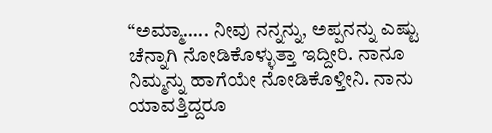“ಅಮ್ಮಾ….. ನೀವು ನನ್ನನ್ನು, ಅಪ್ಪನನ್ನು ಎಷ್ಟು ಚೆನ್ನಾಗಿ ನೋಡಿಕೊಳ್ಳುತ್ತಾ ಇದ್ದೀರಿ. ನಾನೂ ನಿಮ್ಮನ್ನು ಹಾಗೆಯೇ ನೋಡಿಕೊಳ್ತೀನಿ. ನಾನು ಯಾವತ್ತಿದ್ದರೂ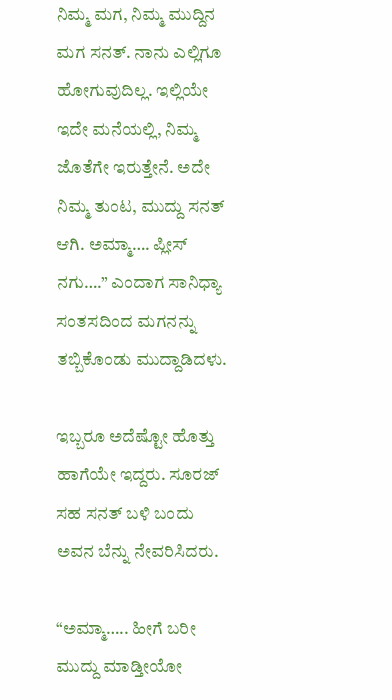ನಿಮ್ಮ ಮಗ, ನಿಮ್ಮ ಮುದ್ದಿನ ಮಗ ಸನತ್‌. ನಾನು ಎಲ್ಲಿಗೂ ಹೋಗುವುದಿಲ್ಲ. ಇಲ್ಲಿಯೇ ಇದೇ ಮನೆಯಲ್ಲಿ, ನಿಮ್ಮ ಜೊತೆಗೇ ಇರುತ್ತೇನೆ. ಅದೇ ನಿಮ್ಮ ತುಂಟ, ಮುದ್ದು ಸನತ್‌ ಆಗಿ. ಅಮ್ಮಾ…. ಪ್ಲೀಸ್‌ ನಗು….” ಎಂದಾಗ ಸಾನಿಧ್ಯಾ ಸಂತಸದಿಂದ ಮಗನನ್ನು ತಬ್ಬಿಕೊಂಡು ಮುದ್ದಾಡಿದಳು.

ಇಬ್ಬರೂ ಅದೆಷ್ಟೋ ಹೊತ್ತು ಹಾಗೆಯೇ ಇದ್ದರು. ಸೂರಜ್‌ ಸಹ ಸನತ್‌ ಬಳಿ ಬಂದು ಅವನ ಬೆನ್ನು ನೇವರಿಸಿದರು.

“ಅಮ್ಮಾ….. ಹೀಗೆ ಬರೀ ಮುದ್ದು ಮಾಡ್ತೀಯೋ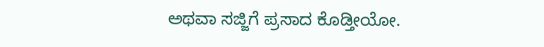ಅಥವಾ ಸಜ್ಜಿಗೆ ಪ್ರಸಾದ ಕೊಡ್ತೀಯೋ.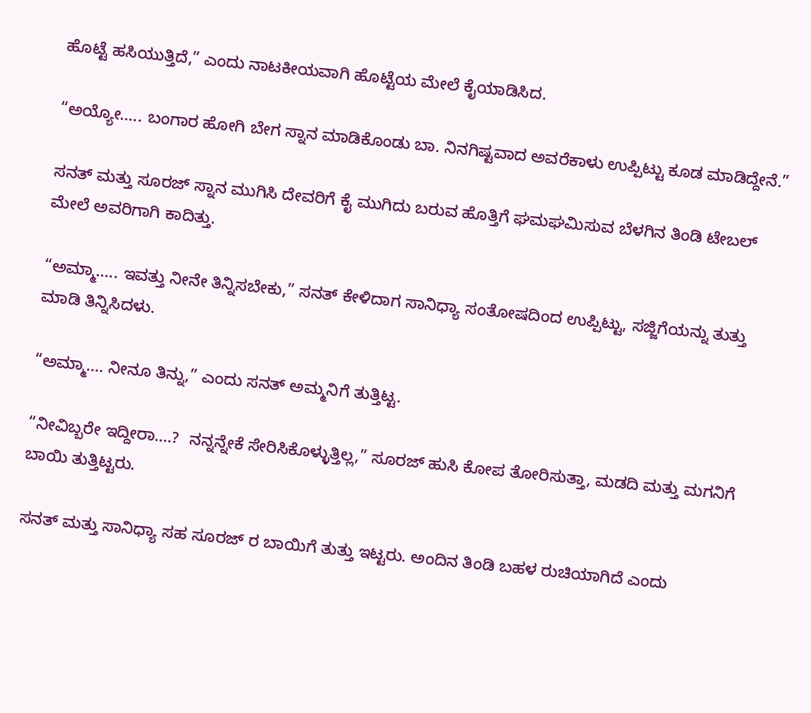ಹೊಟ್ಟೆ ಹಸಿಯುತ್ತಿದೆ,” ಎಂದು ನಾಟಕೀಯವಾಗಿ ಹೊಟ್ಟೆಯ ಮೇಲೆ ಕೈಯಾಡಿಸಿದ.

“ಅಯ್ಯೋ….. ಬಂಗಾರ ಹೋಗಿ ಬೇಗ ಸ್ನಾನ ಮಾಡಿಕೊಂಡು ಬಾ. ನಿನಗಿಷ್ಟವಾದ ಅವರೆಕಾಳು ಉಪ್ಪಿಟ್ಟು ಕೂಡ ಮಾಡಿದ್ದೇನೆ.”

ಸನತ್‌ ಮತ್ತು ಸೂರಜ್‌ ಸ್ನಾನ ಮುಗಿಸಿ ದೇವರಿಗೆ ಕೈ ಮುಗಿದು ಬರುವ ಹೊತ್ತಿಗೆ ಘಮಘಮಿಸುವ ಬೆಳಗಿನ ತಿಂಡಿ ಟೇಬಲ್ ಮೇಲೆ ಅವರಿಗಾಗಿ ಕಾದಿತ್ತು.

“ಅಮ್ಮಾ….. ಇವತ್ತು ನೀನೇ ತಿನ್ನಿಸಬೇಕು,” ಸನತ್‌ ಕೇಳಿದಾಗ ಸಾನಿಧ್ಯಾ ಸಂತೋಷದಿಂದ ಉಪ್ಪಿಟ್ಟು, ಸಜ್ಜಿಗೆಯನ್ನು ತುತ್ತು ಮಾಡಿ ತಿನ್ನಿಸಿದಳು.

“ಅಮ್ಮಾ…. ನೀನೂ ತಿನ್ನು,” ಎಂದು ಸನತ್‌ ಅಮ್ಮನಿಗೆ ತುತ್ತಿಟ್ಟ.

“ನೀವಿಬ್ಬರೇ ಇದ್ದೀರಾ….?  ನನ್ನನ್ನೇಕೆ ಸೇರಿಸಿಕೊಳ್ಳುತ್ತಿಲ್ಲ,” ಸೂರಜ್‌ ಹುಸಿ ಕೋಪ ತೋರಿಸುತ್ತಾ, ಮಡದಿ ಮತ್ತು ಮಗನಿಗೆ ಬಾಯಿ ತುತ್ತಿಟ್ಟರು.

ಸನತ್‌ ಮತ್ತು ಸಾನಿಧ್ಯಾ ಸಹ ಸೂರಜ್‌ ರ ಬಾಯಿಗೆ ತುತ್ತು ಇಟ್ಟರು. ಅಂದಿನ ತಿಂಡಿ ಬಹಳ ರುಚಿಯಾಗಿದೆ ಎಂದು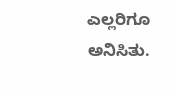ಎಲ್ಲರಿಗೂ ಅನಿಸಿತು.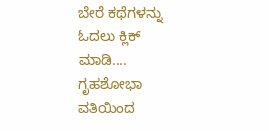ಬೇರೆ ಕಥೆಗಳನ್ನು ಓದಲು ಕ್ಲಿಕ್ ಮಾಡಿ....
ಗೃಹಶೋಭಾ ವತಿಯಿಂದ